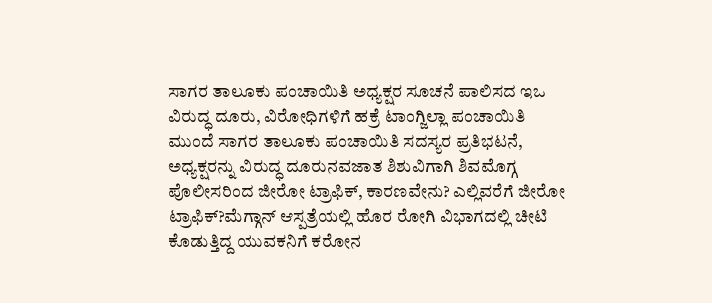ಸಾಗರ ತಾಲೂಕು ಪಂಚಾಯಿತಿ ಅಧ್ಯಕ್ಷರ ಸೂಚನೆ ಪಾಲಿಸದ ಇಒ ವಿರುದ್ಧ ದೂರು, ವಿರೋಧಿಗಳಿಗೆ ಹಕ್ರೆ ಟಾಂಗ್ಜಿಲ್ಲಾ ಪಂಚಾಯಿತಿ ಮುಂದೆ ಸಾಗರ ತಾಲೂಕು ಪಂಚಾಯಿತಿ ಸದಸ್ಯರ ಪ್ರತಿಭಟನೆ, ಅಧ್ಯಕ್ಷರನ್ನು ವಿರುದ್ಧ ದೂರುನವಜಾತ ಶಿಶುವಿಗಾಗಿ ಶಿವಮೊಗ್ಗ ಪೊಲೀಸರಿಂದ ಜೀರೋ ಟ್ರಾಫಿಕ್, ಕಾರಣವೇನು? ಎಲ್ಲಿವರೆಗೆ ಜೀರೋ ಟ್ರಾಫಿಕ್?ಮೆಗ್ಗಾನ್ ಆಸ್ಪತ್ರೆಯಲ್ಲಿ ಹೊರ ರೋಗಿ ವಿಭಾಗದಲ್ಲಿ ಚೀಟಿ ಕೊಡುತ್ತಿದ್ದ ಯುವಕನಿಗೆ ಕರೋನ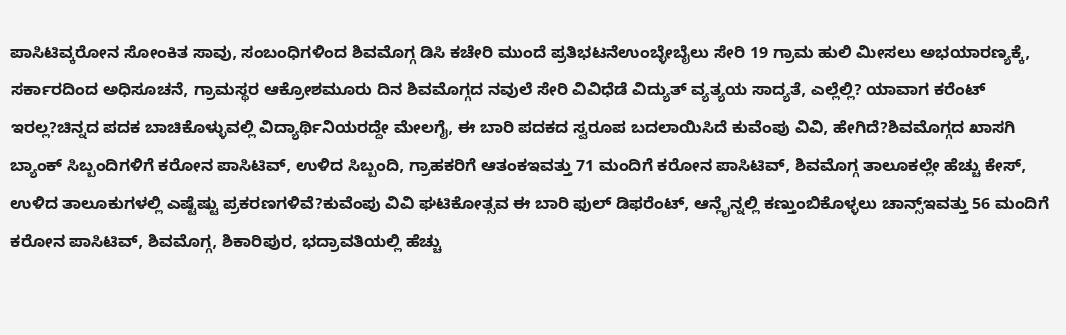ಪಾಸಿಟಿವ್ಕರೋನ ಸೋಂಕಿತ ಸಾವು, ಸಂಬಂಧಿಗಳಿಂದ ಶಿವಮೊಗ್ಗ ಡಿಸಿ ಕಚೇರಿ ಮುಂದೆ ಪ್ರತಿಭಟನೆಉಂಬ್ಳೇಬೈಲು ಸೇರಿ 19 ಗ್ರಾಮ ಹುಲಿ ಮೀಸಲು ಅಭಯಾರಣ್ಯಕ್ಕೆ, ಸರ್ಕಾರದಿಂದ ಅಧಿಸೂಚನೆ, ಗ್ರಾಮಸ್ಥರ ಆಕ್ರೋಶಮೂರು ದಿನ ಶಿವಮೊಗ್ಗದ ನವುಲೆ ಸೇರಿ ವಿವಿಧೆಡೆ ವಿದ್ಯುತ್ ವ್ಯತ್ಯಯ ಸಾದ್ಯತೆ, ಎಲ್ಲೆಲ್ಲಿ? ಯಾವಾಗ ಕರೆಂಟ್ ಇರಲ್ಲ?ಚಿನ್ನದ ಪದಕ ಬಾಚಿಕೊಳ್ಳುವಲ್ಲಿ ವಿದ್ಯಾರ್ಥಿನಿಯರದ್ದೇ ಮೇಲಗೈ, ಈ ಬಾರಿ ಪದಕದ ಸ್ವರೂಪ ಬದಲಾಯಿಸಿದೆ ಕುವೆಂಪು ವಿವಿ, ಹೇಗಿದೆ?ಶಿವಮೊಗ್ಗದ ಖಾಸಗಿ ಬ್ಯಾಂಕ್ ಸಿಬ್ಬಂದಿಗಳಿಗೆ ಕರೋನ ಪಾಸಿಟಿವ್, ಉಳಿದ ಸಿಬ್ಬಂದಿ, ಗ್ರಾಹಕರಿಗೆ ಆತಂಕಇವತ್ತು 71 ಮಂದಿಗೆ ಕರೋನ ಪಾಸಿಟಿವ್, ಶಿವಮೊಗ್ಗ ತಾಲೂಕಲ್ಲೇ ಹೆಚ್ಚು ಕೇಸ್, ಉಳಿದ ತಾಲೂಕುಗಳಲ್ಲಿ ಎಷ್ಟೆಷ್ಟು ಪ್ರಕರಣಗಳಿವೆ?ಕುವೆಂಪು ವಿವಿ ಘಟಿಕೋತ್ಸವ ಈ ಬಾರಿ ಫುಲ್ ಡಿಫರೆಂಟ್, ಆನ್ಲೈನ್ನಲ್ಲಿ ಕಣ್ತುಂಬಿಕೊಳ್ಳಲು ಚಾನ್ಸ್ಇವತ್ತು 56 ಮಂದಿಗೆ ಕರೋನ ಪಾಸಿಟಿವ್, ಶಿವಮೊಗ್ಗ, ಶಿಕಾರಿಪುರ, ಭದ್ರಾವತಿಯಲ್ಲಿ ಹೆಚ್ಚು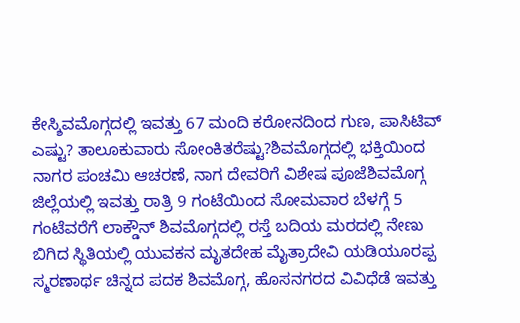ಕೇಸ್ಶಿವಮೊಗ್ಗದಲ್ಲಿ ಇವತ್ತು 67 ಮಂದಿ ಕರೋನದಿಂದ ಗುಣ, ಪಾಸಿಟಿವ್ ಎಷ್ಟು? ತಾಲೂಕುವಾರು ಸೋಂಕಿತರೆಷ್ಟು?ಶಿವಮೊಗ್ಗದಲ್ಲಿ ಭಕ್ತಿಯಿಂದ ನಾಗರ ಪಂಚಮಿ ಆಚರಣೆ, ನಾಗ ದೇವರಿಗೆ ವಿಶೇಷ ಪೂಜೆಶಿವಮೊಗ್ಗ ಜಿಲ್ಲೆಯಲ್ಲಿ ಇವತ್ತು ರಾತ್ರಿ 9 ಗಂಟೆಯಿಂದ ಸೋಮವಾರ ಬೆಳಗ್ಗೆ 5 ಗಂಟೆವರೆಗೆ ಲಾಕ್ಡೌನ್ ಶಿವಮೊಗ್ಗದಲ್ಲಿ ರಸ್ತೆ ಬದಿಯ ಮರದಲ್ಲಿ ನೇಣು ಬಿಗಿದ ಸ್ಥಿತಿಯಲ್ಲಿ ಯುವಕನ ಮೃತದೇಹ ಮೈತ್ರಾದೇವಿ ಯಡಿಯೂರಪ್ಪ ಸ್ಮರಣಾರ್ಥ ಚಿನ್ನದ ಪದಕ ಶಿವಮೊಗ್ಗ, ಹೊಸನಗರದ ವಿವಿಧೆಡೆ ಇವತ್ತು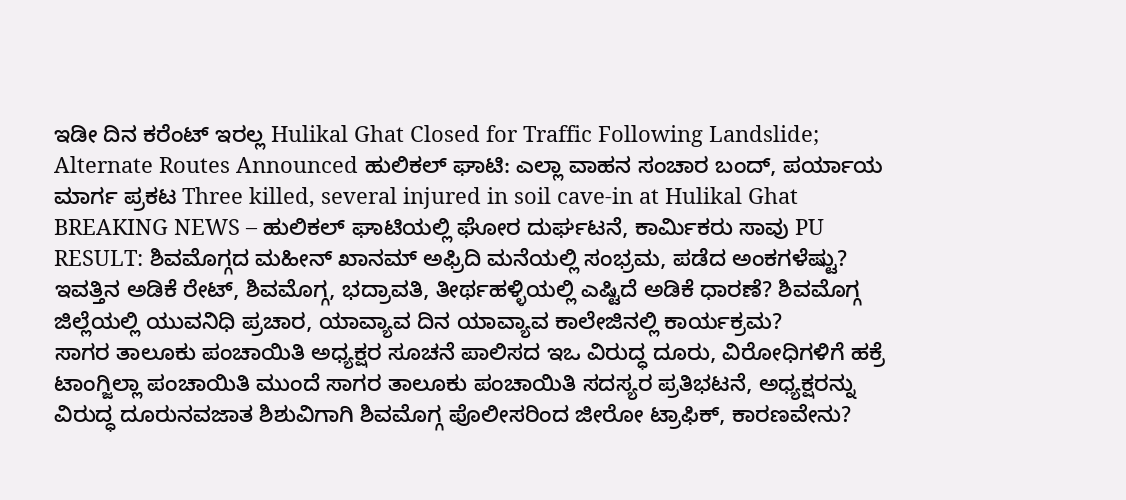ಇಡೀ ದಿನ ಕರೆಂಟ್ ಇರಲ್ಲ Hulikal Ghat Closed for Traffic Following Landslide; Alternate Routes Announced ಹುಲಿಕಲ್ ಘಾಟಿ: ಎಲ್ಲಾ ವಾಹನ ಸಂಚಾರ ಬಂದ್, ಪರ್ಯಾಯ ಮಾರ್ಗ ಪ್ರಕಟ Three killed, several injured in soil cave-in at Hulikal Ghat BREAKING NEWS – ಹುಲಿಕಲ್ ಘಾಟಿಯಲ್ಲಿ ಘೋರ ದುರ್ಘಟನೆ, ಕಾರ್ಮಿಕರು ಸಾವು PU RESULT: ಶಿವಮೊಗ್ಗದ ಮಹೀನ್ ಖಾನಮ್ ಅಫ್ರಿದಿ ಮನೆಯಲ್ಲಿ ಸಂಭ್ರಮ, ಪಡೆದ ಅಂಕಗಳೆಷ್ಟು? ಇವತ್ತಿನ ಅಡಿಕೆ ರೇಟ್, ಶಿವಮೊಗ್ಗ, ಭದ್ರಾವತಿ, ತೀರ್ಥಹಳ್ಳಿಯಲ್ಲಿ ಎಷ್ಟಿದೆ ಅಡಿಕೆ ಧಾರಣೆ? ಶಿವಮೊಗ್ಗ ಜಿಲ್ಲೆಯಲ್ಲಿ ಯುವನಿಧಿ ಪ್ರಚಾರ, ಯಾವ್ಯಾವ ದಿನ ಯಾವ್ಯಾವ ಕಾಲೇಜಿನಲ್ಲಿ ಕಾರ್ಯಕ್ರಮ?
ಸಾಗರ ತಾಲೂಕು ಪಂಚಾಯಿತಿ ಅಧ್ಯಕ್ಷರ ಸೂಚನೆ ಪಾಲಿಸದ ಇಒ ವಿರುದ್ಧ ದೂರು, ವಿರೋಧಿಗಳಿಗೆ ಹಕ್ರೆ ಟಾಂಗ್ಜಿಲ್ಲಾ ಪಂಚಾಯಿತಿ ಮುಂದೆ ಸಾಗರ ತಾಲೂಕು ಪಂಚಾಯಿತಿ ಸದಸ್ಯರ ಪ್ರತಿಭಟನೆ, ಅಧ್ಯಕ್ಷರನ್ನು ವಿರುದ್ಧ ದೂರುನವಜಾತ ಶಿಶುವಿಗಾಗಿ ಶಿವಮೊಗ್ಗ ಪೊಲೀಸರಿಂದ ಜೀರೋ ಟ್ರಾಫಿಕ್, ಕಾರಣವೇನು?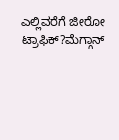ಎಲ್ಲಿವರೆಗೆ ಜೀರೋ ಟ್ರಾಫಿಕ್?ಮೆಗ್ಗಾನ್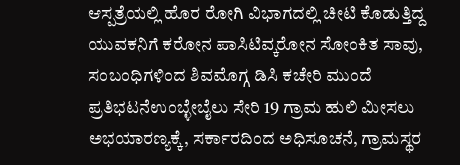ಆಸ್ಪತ್ರೆಯಲ್ಲಿ ಹೊರ ರೋಗಿ ವಿಭಾಗದಲ್ಲಿ ಚೀಟಿ ಕೊಡುತ್ತಿದ್ದ ಯುವಕನಿಗೆ ಕರೋನ ಪಾಸಿಟಿವ್ಕರೋನ ಸೋಂಕಿತ ಸಾವು, ಸಂಬಂಧಿಗಳಿಂದ ಶಿವಮೊಗ್ಗ ಡಿಸಿ ಕಚೇರಿ ಮುಂದೆ ಪ್ರತಿಭಟನೆಉಂಬ್ಳೇಬೈಲು ಸೇರಿ 19 ಗ್ರಾಮ ಹುಲಿ ಮೀಸಲು ಅಭಯಾರಣ್ಯಕ್ಕೆ, ಸರ್ಕಾರದಿಂದ ಅಧಿಸೂಚನೆ, ಗ್ರಾಮಸ್ಥರ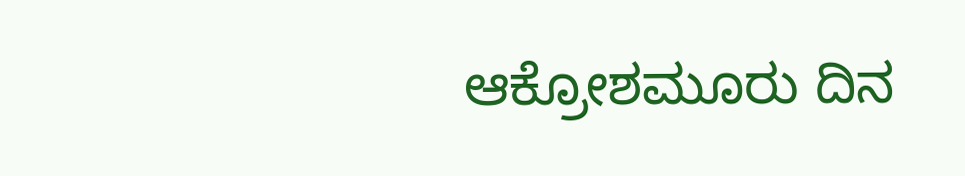ಆಕ್ರೋಶಮೂರು ದಿನ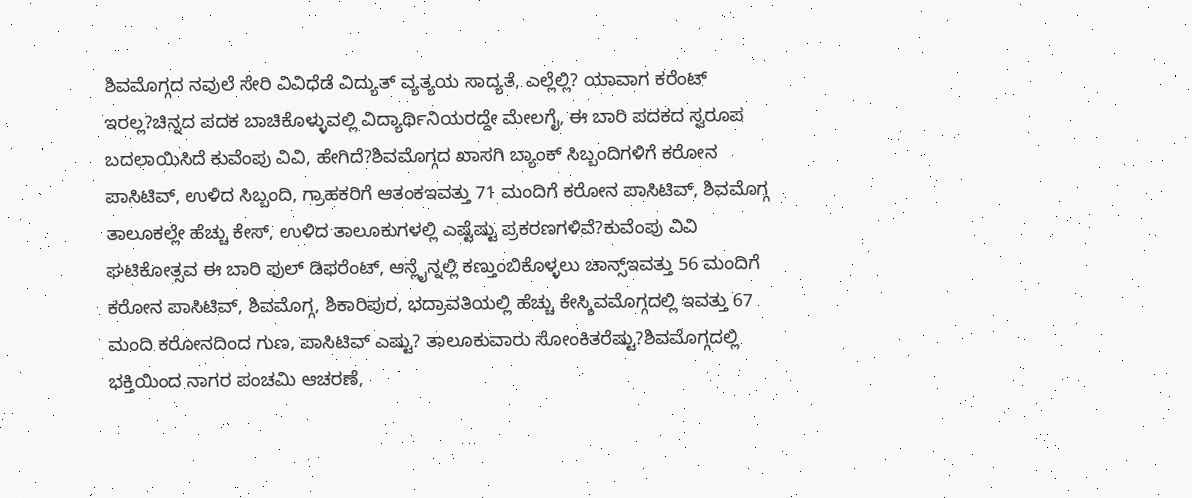ಶಿವಮೊಗ್ಗದ ನವುಲೆ ಸೇರಿ ವಿವಿಧೆಡೆ ವಿದ್ಯುತ್ ವ್ಯತ್ಯಯ ಸಾದ್ಯತೆ, ಎಲ್ಲೆಲ್ಲಿ? ಯಾವಾಗ ಕರೆಂಟ್ ಇರಲ್ಲ?ಚಿನ್ನದ ಪದಕ ಬಾಚಿಕೊಳ್ಳುವಲ್ಲಿ ವಿದ್ಯಾರ್ಥಿನಿಯರದ್ದೇ ಮೇಲಗೈ, ಈ ಬಾರಿ ಪದಕದ ಸ್ವರೂಪ ಬದಲಾಯಿಸಿದೆ ಕುವೆಂಪು ವಿವಿ, ಹೇಗಿದೆ?ಶಿವಮೊಗ್ಗದ ಖಾಸಗಿ ಬ್ಯಾಂಕ್ ಸಿಬ್ಬಂದಿಗಳಿಗೆ ಕರೋನ ಪಾಸಿಟಿವ್, ಉಳಿದ ಸಿಬ್ಬಂದಿ, ಗ್ರಾಹಕರಿಗೆ ಆತಂಕಇವತ್ತು 71 ಮಂದಿಗೆ ಕರೋನ ಪಾಸಿಟಿವ್, ಶಿವಮೊಗ್ಗ ತಾಲೂಕಲ್ಲೇ ಹೆಚ್ಚು ಕೇಸ್, ಉಳಿದ ತಾಲೂಕುಗಳಲ್ಲಿ ಎಷ್ಟೆಷ್ಟು ಪ್ರಕರಣಗಳಿವೆ?ಕುವೆಂಪು ವಿವಿ ಘಟಿಕೋತ್ಸವ ಈ ಬಾರಿ ಫುಲ್ ಡಿಫರೆಂಟ್, ಆನ್ಲೈನ್ನಲ್ಲಿ ಕಣ್ತುಂಬಿಕೊಳ್ಳಲು ಚಾನ್ಸ್ಇವತ್ತು 56 ಮಂದಿಗೆ ಕರೋನ ಪಾಸಿಟಿವ್, ಶಿವಮೊಗ್ಗ, ಶಿಕಾರಿಪುರ, ಭದ್ರಾವತಿಯಲ್ಲಿ ಹೆಚ್ಚು ಕೇಸ್ಶಿವಮೊಗ್ಗದಲ್ಲಿ ಇವತ್ತು 67 ಮಂದಿ ಕರೋನದಿಂದ ಗುಣ, ಪಾಸಿಟಿವ್ ಎಷ್ಟು? ತಾಲೂಕುವಾರು ಸೋಂಕಿತರೆಷ್ಟು?ಶಿವಮೊಗ್ಗದಲ್ಲಿ ಭಕ್ತಿಯಿಂದ ನಾಗರ ಪಂಚಮಿ ಆಚರಣೆ,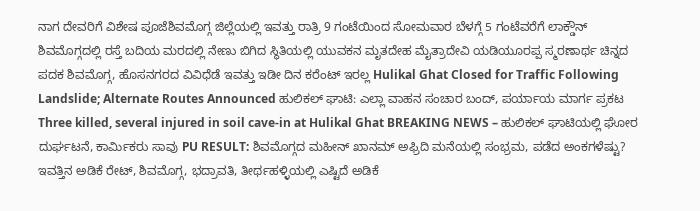ನಾಗ ದೇವರಿಗೆ ವಿಶೇಷ ಪೂಜೆಶಿವಮೊಗ್ಗ ಜಿಲ್ಲೆಯಲ್ಲಿ ಇವತ್ತು ರಾತ್ರಿ 9 ಗಂಟೆಯಿಂದ ಸೋಮವಾರ ಬೆಳಗ್ಗೆ 5 ಗಂಟೆವರೆಗೆ ಲಾಕ್ಡೌನ್ ಶಿವಮೊಗ್ಗದಲ್ಲಿ ರಸ್ತೆ ಬದಿಯ ಮರದಲ್ಲಿ ನೇಣು ಬಿಗಿದ ಸ್ಥಿತಿಯಲ್ಲಿ ಯುವಕನ ಮೃತದೇಹ ಮೈತ್ರಾದೇವಿ ಯಡಿಯೂರಪ್ಪ ಸ್ಮರಣಾರ್ಥ ಚಿನ್ನದ ಪದಕ ಶಿವಮೊಗ್ಗ, ಹೊಸನಗರದ ವಿವಿಧೆಡೆ ಇವತ್ತು ಇಡೀ ದಿನ ಕರೆಂಟ್ ಇರಲ್ಲ Hulikal Ghat Closed for Traffic Following Landslide; Alternate Routes Announced ಹುಲಿಕಲ್ ಘಾಟಿ: ಎಲ್ಲಾ ವಾಹನ ಸಂಚಾರ ಬಂದ್, ಪರ್ಯಾಯ ಮಾರ್ಗ ಪ್ರಕಟ Three killed, several injured in soil cave-in at Hulikal Ghat BREAKING NEWS – ಹುಲಿಕಲ್ ಘಾಟಿಯಲ್ಲಿ ಘೋರ ದುರ್ಘಟನೆ, ಕಾರ್ಮಿಕರು ಸಾವು PU RESULT: ಶಿವಮೊಗ್ಗದ ಮಹೀನ್ ಖಾನಮ್ ಅಫ್ರಿದಿ ಮನೆಯಲ್ಲಿ ಸಂಭ್ರಮ, ಪಡೆದ ಅಂಕಗಳೆಷ್ಟು? ಇವತ್ತಿನ ಅಡಿಕೆ ರೇಟ್, ಶಿವಮೊಗ್ಗ, ಭದ್ರಾವತಿ, ತೀರ್ಥಹಳ್ಳಿಯಲ್ಲಿ ಎಷ್ಟಿದೆ ಅಡಿಕೆ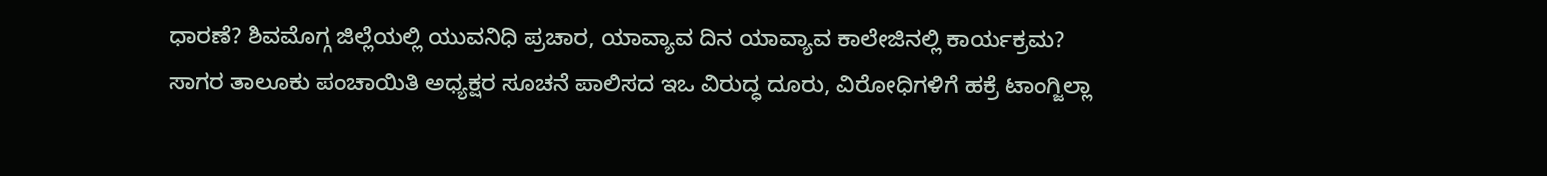ಧಾರಣೆ? ಶಿವಮೊಗ್ಗ ಜಿಲ್ಲೆಯಲ್ಲಿ ಯುವನಿಧಿ ಪ್ರಚಾರ, ಯಾವ್ಯಾವ ದಿನ ಯಾವ್ಯಾವ ಕಾಲೇಜಿನಲ್ಲಿ ಕಾರ್ಯಕ್ರಮ?
ಸಾಗರ ತಾಲೂಕು ಪಂಚಾಯಿತಿ ಅಧ್ಯಕ್ಷರ ಸೂಚನೆ ಪಾಲಿಸದ ಇಒ ವಿರುದ್ಧ ದೂರು, ವಿರೋಧಿಗಳಿಗೆ ಹಕ್ರೆ ಟಾಂಗ್ಜಿಲ್ಲಾ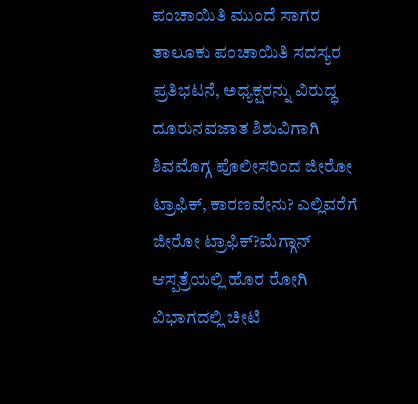ಪಂಚಾಯಿತಿ ಮುಂದೆ ಸಾಗರ ತಾಲೂಕು ಪಂಚಾಯಿತಿ ಸದಸ್ಯರ ಪ್ರತಿಭಟನೆ, ಅಧ್ಯಕ್ಷರನ್ನು ವಿರುದ್ಧ ದೂರುನವಜಾತ ಶಿಶುವಿಗಾಗಿ ಶಿವಮೊಗ್ಗ ಪೊಲೀಸರಿಂದ ಜೀರೋ ಟ್ರಾಫಿಕ್, ಕಾರಣವೇನು? ಎಲ್ಲಿವರೆಗೆ ಜೀರೋ ಟ್ರಾಫಿಕ್?ಮೆಗ್ಗಾನ್ ಆಸ್ಪತ್ರೆಯಲ್ಲಿ ಹೊರ ರೋಗಿ ವಿಭಾಗದಲ್ಲಿ ಚೀಟಿ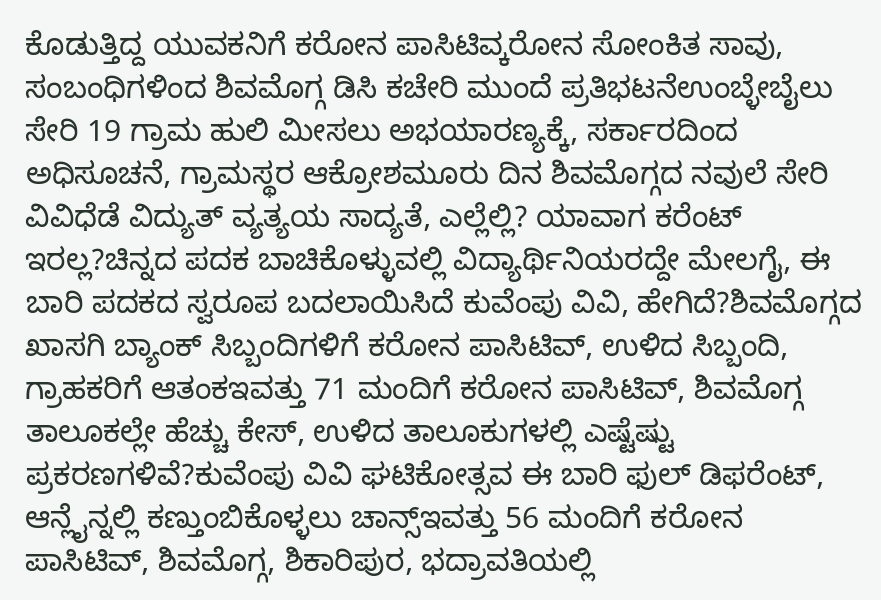ಕೊಡುತ್ತಿದ್ದ ಯುವಕನಿಗೆ ಕರೋನ ಪಾಸಿಟಿವ್ಕರೋನ ಸೋಂಕಿತ ಸಾವು, ಸಂಬಂಧಿಗಳಿಂದ ಶಿವಮೊಗ್ಗ ಡಿಸಿ ಕಚೇರಿ ಮುಂದೆ ಪ್ರತಿಭಟನೆಉಂಬ್ಳೇಬೈಲು ಸೇರಿ 19 ಗ್ರಾಮ ಹುಲಿ ಮೀಸಲು ಅಭಯಾರಣ್ಯಕ್ಕೆ, ಸರ್ಕಾರದಿಂದ ಅಧಿಸೂಚನೆ, ಗ್ರಾಮಸ್ಥರ ಆಕ್ರೋಶಮೂರು ದಿನ ಶಿವಮೊಗ್ಗದ ನವುಲೆ ಸೇರಿ ವಿವಿಧೆಡೆ ವಿದ್ಯುತ್ ವ್ಯತ್ಯಯ ಸಾದ್ಯತೆ, ಎಲ್ಲೆಲ್ಲಿ? ಯಾವಾಗ ಕರೆಂಟ್ ಇರಲ್ಲ?ಚಿನ್ನದ ಪದಕ ಬಾಚಿಕೊಳ್ಳುವಲ್ಲಿ ವಿದ್ಯಾರ್ಥಿನಿಯರದ್ದೇ ಮೇಲಗೈ, ಈ ಬಾರಿ ಪದಕದ ಸ್ವರೂಪ ಬದಲಾಯಿಸಿದೆ ಕುವೆಂಪು ವಿವಿ, ಹೇಗಿದೆ?ಶಿವಮೊಗ್ಗದ ಖಾಸಗಿ ಬ್ಯಾಂಕ್ ಸಿಬ್ಬಂದಿಗಳಿಗೆ ಕರೋನ ಪಾಸಿಟಿವ್, ಉಳಿದ ಸಿಬ್ಬಂದಿ, ಗ್ರಾಹಕರಿಗೆ ಆತಂಕಇವತ್ತು 71 ಮಂದಿಗೆ ಕರೋನ ಪಾಸಿಟಿವ್, ಶಿವಮೊಗ್ಗ ತಾಲೂಕಲ್ಲೇ ಹೆಚ್ಚು ಕೇಸ್, ಉಳಿದ ತಾಲೂಕುಗಳಲ್ಲಿ ಎಷ್ಟೆಷ್ಟು ಪ್ರಕರಣಗಳಿವೆ?ಕುವೆಂಪು ವಿವಿ ಘಟಿಕೋತ್ಸವ ಈ ಬಾರಿ ಫುಲ್ ಡಿಫರೆಂಟ್, ಆನ್ಲೈನ್ನಲ್ಲಿ ಕಣ್ತುಂಬಿಕೊಳ್ಳಲು ಚಾನ್ಸ್ಇವತ್ತು 56 ಮಂದಿಗೆ ಕರೋನ ಪಾಸಿಟಿವ್, ಶಿವಮೊಗ್ಗ, ಶಿಕಾರಿಪುರ, ಭದ್ರಾವತಿಯಲ್ಲಿ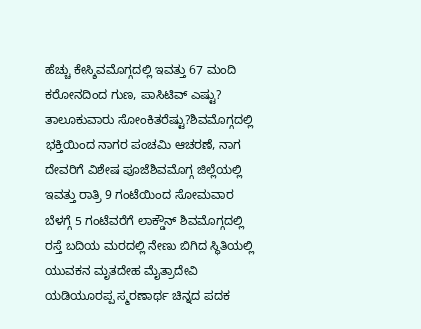ಹೆಚ್ಚು ಕೇಸ್ಶಿವಮೊಗ್ಗದಲ್ಲಿ ಇವತ್ತು 67 ಮಂದಿ ಕರೋನದಿಂದ ಗುಣ, ಪಾಸಿಟಿವ್ ಎಷ್ಟು? ತಾಲೂಕುವಾರು ಸೋಂಕಿತರೆಷ್ಟು?ಶಿವಮೊಗ್ಗದಲ್ಲಿ ಭಕ್ತಿಯಿಂದ ನಾಗರ ಪಂಚಮಿ ಆಚರಣೆ, ನಾಗ ದೇವರಿಗೆ ವಿಶೇಷ ಪೂಜೆಶಿವಮೊಗ್ಗ ಜಿಲ್ಲೆಯಲ್ಲಿ ಇವತ್ತು ರಾತ್ರಿ 9 ಗಂಟೆಯಿಂದ ಸೋಮವಾರ ಬೆಳಗ್ಗೆ 5 ಗಂಟೆವರೆಗೆ ಲಾಕ್ಡೌನ್ ಶಿವಮೊಗ್ಗದಲ್ಲಿ ರಸ್ತೆ ಬದಿಯ ಮರದಲ್ಲಿ ನೇಣು ಬಿಗಿದ ಸ್ಥಿತಿಯಲ್ಲಿ ಯುವಕನ ಮೃತದೇಹ ಮೈತ್ರಾದೇವಿ ಯಡಿಯೂರಪ್ಪ ಸ್ಮರಣಾರ್ಥ ಚಿನ್ನದ ಪದಕ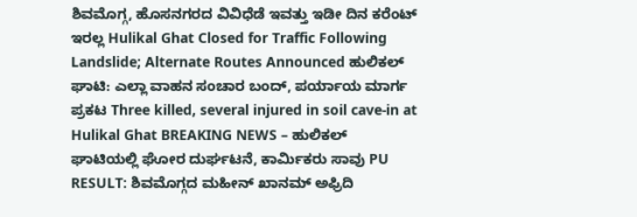ಶಿವಮೊಗ್ಗ, ಹೊಸನಗರದ ವಿವಿಧೆಡೆ ಇವತ್ತು ಇಡೀ ದಿನ ಕರೆಂಟ್ ಇರಲ್ಲ Hulikal Ghat Closed for Traffic Following Landslide; Alternate Routes Announced ಹುಲಿಕಲ್ ಘಾಟಿ: ಎಲ್ಲಾ ವಾಹನ ಸಂಚಾರ ಬಂದ್, ಪರ್ಯಾಯ ಮಾರ್ಗ ಪ್ರಕಟ Three killed, several injured in soil cave-in at Hulikal Ghat BREAKING NEWS – ಹುಲಿಕಲ್ ಘಾಟಿಯಲ್ಲಿ ಘೋರ ದುರ್ಘಟನೆ, ಕಾರ್ಮಿಕರು ಸಾವು PU RESULT: ಶಿವಮೊಗ್ಗದ ಮಹೀನ್ ಖಾನಮ್ ಅಫ್ರಿದಿ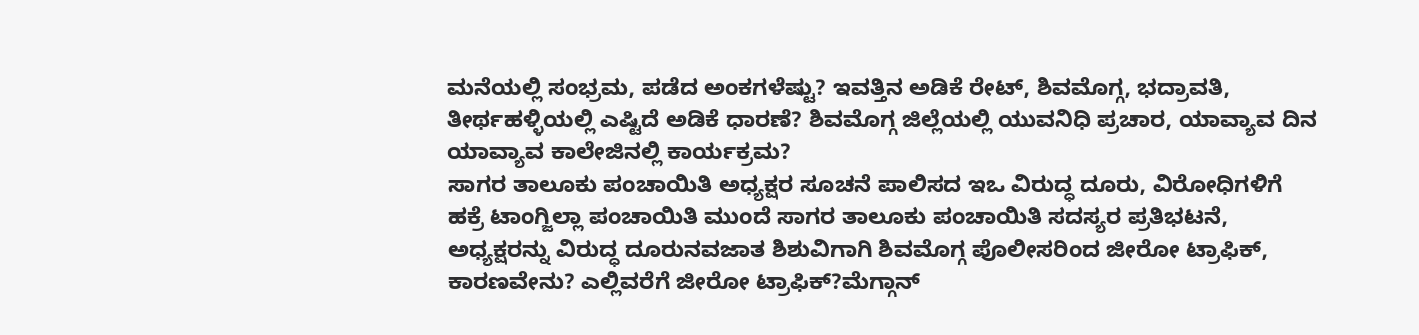ಮನೆಯಲ್ಲಿ ಸಂಭ್ರಮ, ಪಡೆದ ಅಂಕಗಳೆಷ್ಟು? ಇವತ್ತಿನ ಅಡಿಕೆ ರೇಟ್, ಶಿವಮೊಗ್ಗ, ಭದ್ರಾವತಿ, ತೀರ್ಥಹಳ್ಳಿಯಲ್ಲಿ ಎಷ್ಟಿದೆ ಅಡಿಕೆ ಧಾರಣೆ? ಶಿವಮೊಗ್ಗ ಜಿಲ್ಲೆಯಲ್ಲಿ ಯುವನಿಧಿ ಪ್ರಚಾರ, ಯಾವ್ಯಾವ ದಿನ ಯಾವ್ಯಾವ ಕಾಲೇಜಿನಲ್ಲಿ ಕಾರ್ಯಕ್ರಮ?
ಸಾಗರ ತಾಲೂಕು ಪಂಚಾಯಿತಿ ಅಧ್ಯಕ್ಷರ ಸೂಚನೆ ಪಾಲಿಸದ ಇಒ ವಿರುದ್ಧ ದೂರು, ವಿರೋಧಿಗಳಿಗೆ ಹಕ್ರೆ ಟಾಂಗ್ಜಿಲ್ಲಾ ಪಂಚಾಯಿತಿ ಮುಂದೆ ಸಾಗರ ತಾಲೂಕು ಪಂಚಾಯಿತಿ ಸದಸ್ಯರ ಪ್ರತಿಭಟನೆ, ಅಧ್ಯಕ್ಷರನ್ನು ವಿರುದ್ಧ ದೂರುನವಜಾತ ಶಿಶುವಿಗಾಗಿ ಶಿವಮೊಗ್ಗ ಪೊಲೀಸರಿಂದ ಜೀರೋ ಟ್ರಾಫಿಕ್, ಕಾರಣವೇನು? ಎಲ್ಲಿವರೆಗೆ ಜೀರೋ ಟ್ರಾಫಿಕ್?ಮೆಗ್ಗಾನ್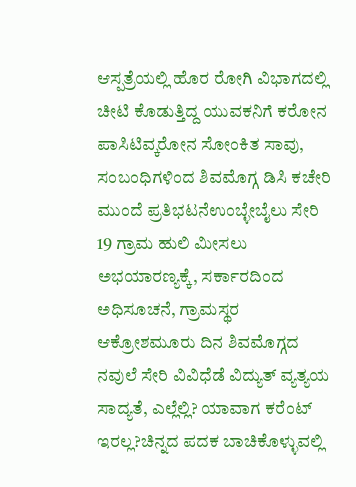ಆಸ್ಪತ್ರೆಯಲ್ಲಿ ಹೊರ ರೋಗಿ ವಿಭಾಗದಲ್ಲಿ ಚೀಟಿ ಕೊಡುತ್ತಿದ್ದ ಯುವಕನಿಗೆ ಕರೋನ ಪಾಸಿಟಿವ್ಕರೋನ ಸೋಂಕಿತ ಸಾವು, ಸಂಬಂಧಿಗಳಿಂದ ಶಿವಮೊಗ್ಗ ಡಿಸಿ ಕಚೇರಿ ಮುಂದೆ ಪ್ರತಿಭಟನೆಉಂಬ್ಳೇಬೈಲು ಸೇರಿ 19 ಗ್ರಾಮ ಹುಲಿ ಮೀಸಲು ಅಭಯಾರಣ್ಯಕ್ಕೆ, ಸರ್ಕಾರದಿಂದ ಅಧಿಸೂಚನೆ, ಗ್ರಾಮಸ್ಥರ ಆಕ್ರೋಶಮೂರು ದಿನ ಶಿವಮೊಗ್ಗದ ನವುಲೆ ಸೇರಿ ವಿವಿಧೆಡೆ ವಿದ್ಯುತ್ ವ್ಯತ್ಯಯ ಸಾದ್ಯತೆ, ಎಲ್ಲೆಲ್ಲಿ? ಯಾವಾಗ ಕರೆಂಟ್ ಇರಲ್ಲ?ಚಿನ್ನದ ಪದಕ ಬಾಚಿಕೊಳ್ಳುವಲ್ಲಿ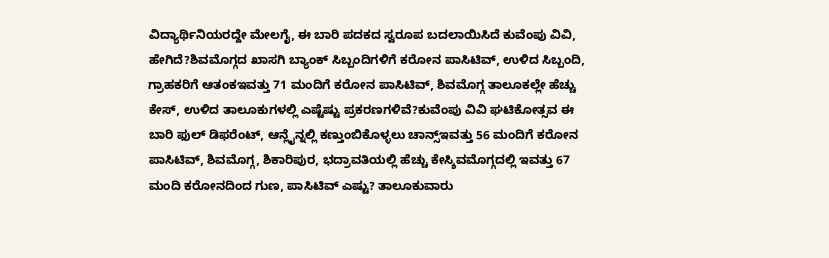ವಿದ್ಯಾರ್ಥಿನಿಯರದ್ದೇ ಮೇಲಗೈ, ಈ ಬಾರಿ ಪದಕದ ಸ್ವರೂಪ ಬದಲಾಯಿಸಿದೆ ಕುವೆಂಪು ವಿವಿ, ಹೇಗಿದೆ?ಶಿವಮೊಗ್ಗದ ಖಾಸಗಿ ಬ್ಯಾಂಕ್ ಸಿಬ್ಬಂದಿಗಳಿಗೆ ಕರೋನ ಪಾಸಿಟಿವ್, ಉಳಿದ ಸಿಬ್ಬಂದಿ, ಗ್ರಾಹಕರಿಗೆ ಆತಂಕಇವತ್ತು 71 ಮಂದಿಗೆ ಕರೋನ ಪಾಸಿಟಿವ್, ಶಿವಮೊಗ್ಗ ತಾಲೂಕಲ್ಲೇ ಹೆಚ್ಚು ಕೇಸ್, ಉಳಿದ ತಾಲೂಕುಗಳಲ್ಲಿ ಎಷ್ಟೆಷ್ಟು ಪ್ರಕರಣಗಳಿವೆ?ಕುವೆಂಪು ವಿವಿ ಘಟಿಕೋತ್ಸವ ಈ ಬಾರಿ ಫುಲ್ ಡಿಫರೆಂಟ್, ಆನ್ಲೈನ್ನಲ್ಲಿ ಕಣ್ತುಂಬಿಕೊಳ್ಳಲು ಚಾನ್ಸ್ಇವತ್ತು 56 ಮಂದಿಗೆ ಕರೋನ ಪಾಸಿಟಿವ್, ಶಿವಮೊಗ್ಗ, ಶಿಕಾರಿಪುರ, ಭದ್ರಾವತಿಯಲ್ಲಿ ಹೆಚ್ಚು ಕೇಸ್ಶಿವಮೊಗ್ಗದಲ್ಲಿ ಇವತ್ತು 67 ಮಂದಿ ಕರೋನದಿಂದ ಗುಣ, ಪಾಸಿಟಿವ್ ಎಷ್ಟು? ತಾಲೂಕುವಾರು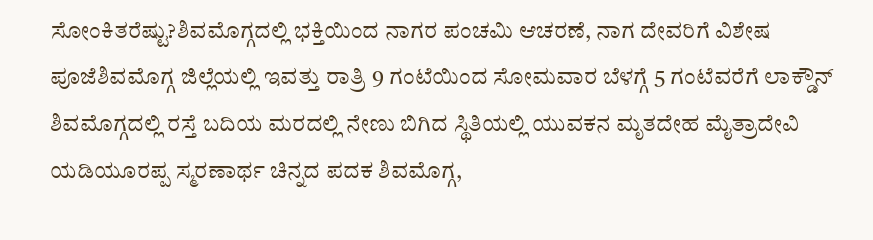ಸೋಂಕಿತರೆಷ್ಟು?ಶಿವಮೊಗ್ಗದಲ್ಲಿ ಭಕ್ತಿಯಿಂದ ನಾಗರ ಪಂಚಮಿ ಆಚರಣೆ, ನಾಗ ದೇವರಿಗೆ ವಿಶೇಷ ಪೂಜೆಶಿವಮೊಗ್ಗ ಜಿಲ್ಲೆಯಲ್ಲಿ ಇವತ್ತು ರಾತ್ರಿ 9 ಗಂಟೆಯಿಂದ ಸೋಮವಾರ ಬೆಳಗ್ಗೆ 5 ಗಂಟೆವರೆಗೆ ಲಾಕ್ಡೌನ್ ಶಿವಮೊಗ್ಗದಲ್ಲಿ ರಸ್ತೆ ಬದಿಯ ಮರದಲ್ಲಿ ನೇಣು ಬಿಗಿದ ಸ್ಥಿತಿಯಲ್ಲಿ ಯುವಕನ ಮೃತದೇಹ ಮೈತ್ರಾದೇವಿ ಯಡಿಯೂರಪ್ಪ ಸ್ಮರಣಾರ್ಥ ಚಿನ್ನದ ಪದಕ ಶಿವಮೊಗ್ಗ,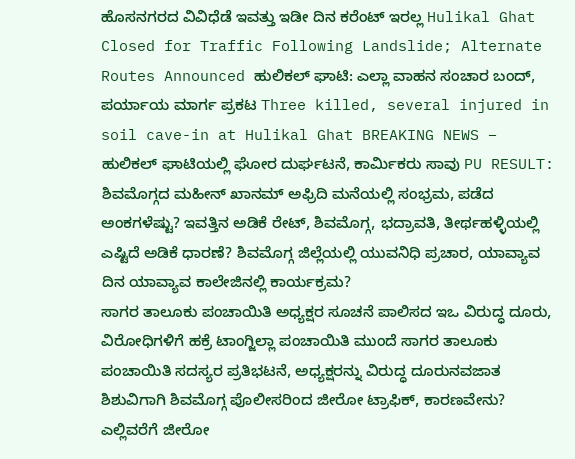ಹೊಸನಗರದ ವಿವಿಧೆಡೆ ಇವತ್ತು ಇಡೀ ದಿನ ಕರೆಂಟ್ ಇರಲ್ಲ Hulikal Ghat Closed for Traffic Following Landslide; Alternate Routes Announced ಹುಲಿಕಲ್ ಘಾಟಿ: ಎಲ್ಲಾ ವಾಹನ ಸಂಚಾರ ಬಂದ್, ಪರ್ಯಾಯ ಮಾರ್ಗ ಪ್ರಕಟ Three killed, several injured in soil cave-in at Hulikal Ghat BREAKING NEWS – ಹುಲಿಕಲ್ ಘಾಟಿಯಲ್ಲಿ ಘೋರ ದುರ್ಘಟನೆ, ಕಾರ್ಮಿಕರು ಸಾವು PU RESULT: ಶಿವಮೊಗ್ಗದ ಮಹೀನ್ ಖಾನಮ್ ಅಫ್ರಿದಿ ಮನೆಯಲ್ಲಿ ಸಂಭ್ರಮ, ಪಡೆದ ಅಂಕಗಳೆಷ್ಟು? ಇವತ್ತಿನ ಅಡಿಕೆ ರೇಟ್, ಶಿವಮೊಗ್ಗ, ಭದ್ರಾವತಿ, ತೀರ್ಥಹಳ್ಳಿಯಲ್ಲಿ ಎಷ್ಟಿದೆ ಅಡಿಕೆ ಧಾರಣೆ? ಶಿವಮೊಗ್ಗ ಜಿಲ್ಲೆಯಲ್ಲಿ ಯುವನಿಧಿ ಪ್ರಚಾರ, ಯಾವ್ಯಾವ ದಿನ ಯಾವ್ಯಾವ ಕಾಲೇಜಿನಲ್ಲಿ ಕಾರ್ಯಕ್ರಮ?
ಸಾಗರ ತಾಲೂಕು ಪಂಚಾಯಿತಿ ಅಧ್ಯಕ್ಷರ ಸೂಚನೆ ಪಾಲಿಸದ ಇಒ ವಿರುದ್ಧ ದೂರು, ವಿರೋಧಿಗಳಿಗೆ ಹಕ್ರೆ ಟಾಂಗ್ಜಿಲ್ಲಾ ಪಂಚಾಯಿತಿ ಮುಂದೆ ಸಾಗರ ತಾಲೂಕು ಪಂಚಾಯಿತಿ ಸದಸ್ಯರ ಪ್ರತಿಭಟನೆ, ಅಧ್ಯಕ್ಷರನ್ನು ವಿರುದ್ಧ ದೂರುನವಜಾತ ಶಿಶುವಿಗಾಗಿ ಶಿವಮೊಗ್ಗ ಪೊಲೀಸರಿಂದ ಜೀರೋ ಟ್ರಾಫಿಕ್, ಕಾರಣವೇನು? ಎಲ್ಲಿವರೆಗೆ ಜೀರೋ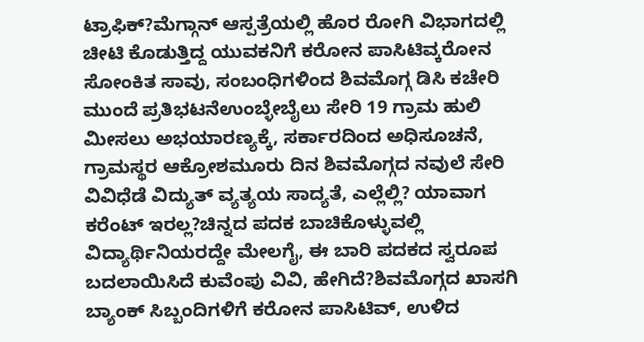ಟ್ರಾಫಿಕ್?ಮೆಗ್ಗಾನ್ ಆಸ್ಪತ್ರೆಯಲ್ಲಿ ಹೊರ ರೋಗಿ ವಿಭಾಗದಲ್ಲಿ ಚೀಟಿ ಕೊಡುತ್ತಿದ್ದ ಯುವಕನಿಗೆ ಕರೋನ ಪಾಸಿಟಿವ್ಕರೋನ ಸೋಂಕಿತ ಸಾವು, ಸಂಬಂಧಿಗಳಿಂದ ಶಿವಮೊಗ್ಗ ಡಿಸಿ ಕಚೇರಿ ಮುಂದೆ ಪ್ರತಿಭಟನೆಉಂಬ್ಳೇಬೈಲು ಸೇರಿ 19 ಗ್ರಾಮ ಹುಲಿ ಮೀಸಲು ಅಭಯಾರಣ್ಯಕ್ಕೆ, ಸರ್ಕಾರದಿಂದ ಅಧಿಸೂಚನೆ, ಗ್ರಾಮಸ್ಥರ ಆಕ್ರೋಶಮೂರು ದಿನ ಶಿವಮೊಗ್ಗದ ನವುಲೆ ಸೇರಿ ವಿವಿಧೆಡೆ ವಿದ್ಯುತ್ ವ್ಯತ್ಯಯ ಸಾದ್ಯತೆ, ಎಲ್ಲೆಲ್ಲಿ? ಯಾವಾಗ ಕರೆಂಟ್ ಇರಲ್ಲ?ಚಿನ್ನದ ಪದಕ ಬಾಚಿಕೊಳ್ಳುವಲ್ಲಿ ವಿದ್ಯಾರ್ಥಿನಿಯರದ್ದೇ ಮೇಲಗೈ, ಈ ಬಾರಿ ಪದಕದ ಸ್ವರೂಪ ಬದಲಾಯಿಸಿದೆ ಕುವೆಂಪು ವಿವಿ, ಹೇಗಿದೆ?ಶಿವಮೊಗ್ಗದ ಖಾಸಗಿ ಬ್ಯಾಂಕ್ ಸಿಬ್ಬಂದಿಗಳಿಗೆ ಕರೋನ ಪಾಸಿಟಿವ್, ಉಳಿದ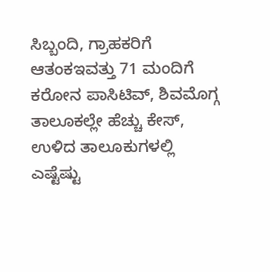ಸಿಬ್ಬಂದಿ, ಗ್ರಾಹಕರಿಗೆ ಆತಂಕಇವತ್ತು 71 ಮಂದಿಗೆ ಕರೋನ ಪಾಸಿಟಿವ್, ಶಿವಮೊಗ್ಗ ತಾಲೂಕಲ್ಲೇ ಹೆಚ್ಚು ಕೇಸ್, ಉಳಿದ ತಾಲೂಕುಗಳಲ್ಲಿ ಎಷ್ಟೆಷ್ಟು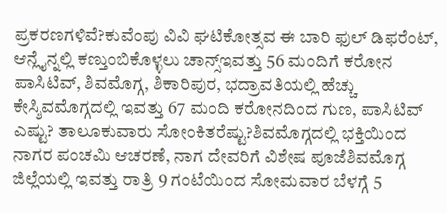ಪ್ರಕರಣಗಳಿವೆ?ಕುವೆಂಪು ವಿವಿ ಘಟಿಕೋತ್ಸವ ಈ ಬಾರಿ ಫುಲ್ ಡಿಫರೆಂಟ್, ಆನ್ಲೈನ್ನಲ್ಲಿ ಕಣ್ತುಂಬಿಕೊಳ್ಳಲು ಚಾನ್ಸ್ಇವತ್ತು 56 ಮಂದಿಗೆ ಕರೋನ ಪಾಸಿಟಿವ್, ಶಿವಮೊಗ್ಗ, ಶಿಕಾರಿಪುರ, ಭದ್ರಾವತಿಯಲ್ಲಿ ಹೆಚ್ಚು ಕೇಸ್ಶಿವಮೊಗ್ಗದಲ್ಲಿ ಇವತ್ತು 67 ಮಂದಿ ಕರೋನದಿಂದ ಗುಣ, ಪಾಸಿಟಿವ್ ಎಷ್ಟು? ತಾಲೂಕುವಾರು ಸೋಂಕಿತರೆಷ್ಟು?ಶಿವಮೊಗ್ಗದಲ್ಲಿ ಭಕ್ತಿಯಿಂದ ನಾಗರ ಪಂಚಮಿ ಆಚರಣೆ, ನಾಗ ದೇವರಿಗೆ ವಿಶೇಷ ಪೂಜೆಶಿವಮೊಗ್ಗ ಜಿಲ್ಲೆಯಲ್ಲಿ ಇವತ್ತು ರಾತ್ರಿ 9 ಗಂಟೆಯಿಂದ ಸೋಮವಾರ ಬೆಳಗ್ಗೆ 5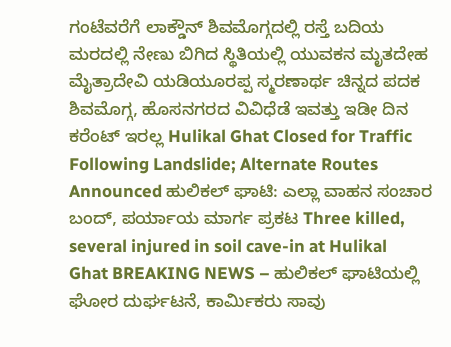ಗಂಟೆವರೆಗೆ ಲಾಕ್ಡೌನ್ ಶಿವಮೊಗ್ಗದಲ್ಲಿ ರಸ್ತೆ ಬದಿಯ ಮರದಲ್ಲಿ ನೇಣು ಬಿಗಿದ ಸ್ಥಿತಿಯಲ್ಲಿ ಯುವಕನ ಮೃತದೇಹ ಮೈತ್ರಾದೇವಿ ಯಡಿಯೂರಪ್ಪ ಸ್ಮರಣಾರ್ಥ ಚಿನ್ನದ ಪದಕ ಶಿವಮೊಗ್ಗ, ಹೊಸನಗರದ ವಿವಿಧೆಡೆ ಇವತ್ತು ಇಡೀ ದಿನ ಕರೆಂಟ್ ಇರಲ್ಲ Hulikal Ghat Closed for Traffic Following Landslide; Alternate Routes Announced ಹುಲಿಕಲ್ ಘಾಟಿ: ಎಲ್ಲಾ ವಾಹನ ಸಂಚಾರ ಬಂದ್, ಪರ್ಯಾಯ ಮಾರ್ಗ ಪ್ರಕಟ Three killed, several injured in soil cave-in at Hulikal Ghat BREAKING NEWS – ಹುಲಿಕಲ್ ಘಾಟಿಯಲ್ಲಿ ಘೋರ ದುರ್ಘಟನೆ, ಕಾರ್ಮಿಕರು ಸಾವು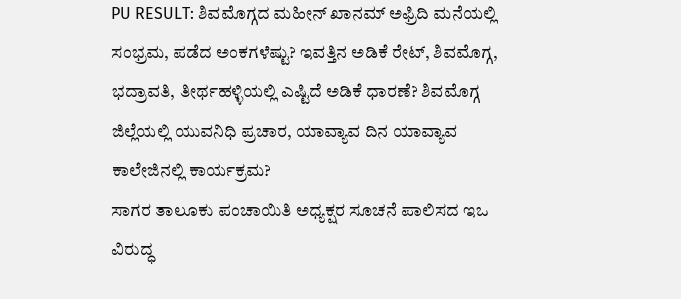PU RESULT: ಶಿವಮೊಗ್ಗದ ಮಹೀನ್ ಖಾನಮ್ ಅಫ್ರಿದಿ ಮನೆಯಲ್ಲಿ ಸಂಭ್ರಮ, ಪಡೆದ ಅಂಕಗಳೆಷ್ಟು? ಇವತ್ತಿನ ಅಡಿಕೆ ರೇಟ್, ಶಿವಮೊಗ್ಗ, ಭದ್ರಾವತಿ, ತೀರ್ಥಹಳ್ಳಿಯಲ್ಲಿ ಎಷ್ಟಿದೆ ಅಡಿಕೆ ಧಾರಣೆ? ಶಿವಮೊಗ್ಗ ಜಿಲ್ಲೆಯಲ್ಲಿ ಯುವನಿಧಿ ಪ್ರಚಾರ, ಯಾವ್ಯಾವ ದಿನ ಯಾವ್ಯಾವ ಕಾಲೇಜಿನಲ್ಲಿ ಕಾರ್ಯಕ್ರಮ?
ಸಾಗರ ತಾಲೂಕು ಪಂಚಾಯಿತಿ ಅಧ್ಯಕ್ಷರ ಸೂಚನೆ ಪಾಲಿಸದ ಇಒ ವಿರುದ್ಧ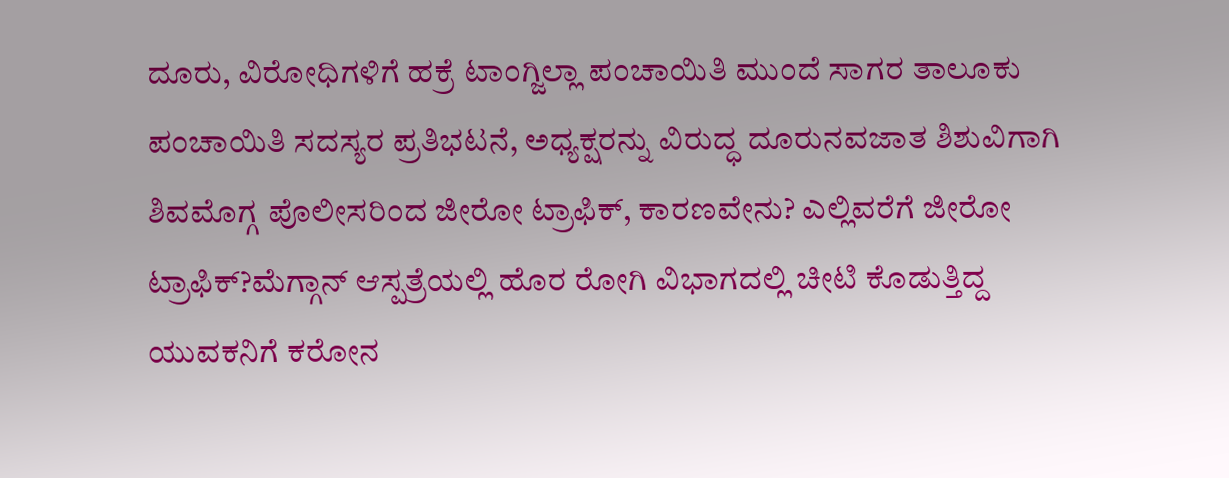ದೂರು, ವಿರೋಧಿಗಳಿಗೆ ಹಕ್ರೆ ಟಾಂಗ್ಜಿಲ್ಲಾ ಪಂಚಾಯಿತಿ ಮುಂದೆ ಸಾಗರ ತಾಲೂಕು ಪಂಚಾಯಿತಿ ಸದಸ್ಯರ ಪ್ರತಿಭಟನೆ, ಅಧ್ಯಕ್ಷರನ್ನು ವಿರುದ್ಧ ದೂರುನವಜಾತ ಶಿಶುವಿಗಾಗಿ ಶಿವಮೊಗ್ಗ ಪೊಲೀಸರಿಂದ ಜೀರೋ ಟ್ರಾಫಿಕ್, ಕಾರಣವೇನು? ಎಲ್ಲಿವರೆಗೆ ಜೀರೋ ಟ್ರಾಫಿಕ್?ಮೆಗ್ಗಾನ್ ಆಸ್ಪತ್ರೆಯಲ್ಲಿ ಹೊರ ರೋಗಿ ವಿಭಾಗದಲ್ಲಿ ಚೀಟಿ ಕೊಡುತ್ತಿದ್ದ ಯುವಕನಿಗೆ ಕರೋನ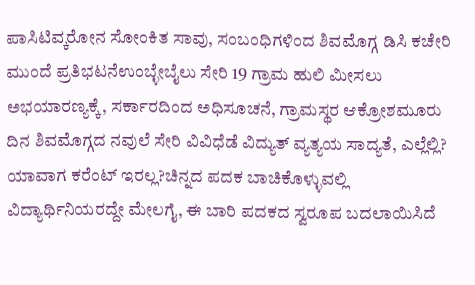ಪಾಸಿಟಿವ್ಕರೋನ ಸೋಂಕಿತ ಸಾವು, ಸಂಬಂಧಿಗಳಿಂದ ಶಿವಮೊಗ್ಗ ಡಿಸಿ ಕಚೇರಿ ಮುಂದೆ ಪ್ರತಿಭಟನೆಉಂಬ್ಳೇಬೈಲು ಸೇರಿ 19 ಗ್ರಾಮ ಹುಲಿ ಮೀಸಲು ಅಭಯಾರಣ್ಯಕ್ಕೆ, ಸರ್ಕಾರದಿಂದ ಅಧಿಸೂಚನೆ, ಗ್ರಾಮಸ್ಥರ ಆಕ್ರೋಶಮೂರು ದಿನ ಶಿವಮೊಗ್ಗದ ನವುಲೆ ಸೇರಿ ವಿವಿಧೆಡೆ ವಿದ್ಯುತ್ ವ್ಯತ್ಯಯ ಸಾದ್ಯತೆ, ಎಲ್ಲೆಲ್ಲಿ? ಯಾವಾಗ ಕರೆಂಟ್ ಇರಲ್ಲ?ಚಿನ್ನದ ಪದಕ ಬಾಚಿಕೊಳ್ಳುವಲ್ಲಿ ವಿದ್ಯಾರ್ಥಿನಿಯರದ್ದೇ ಮೇಲಗೈ, ಈ ಬಾರಿ ಪದಕದ ಸ್ವರೂಪ ಬದಲಾಯಿಸಿದೆ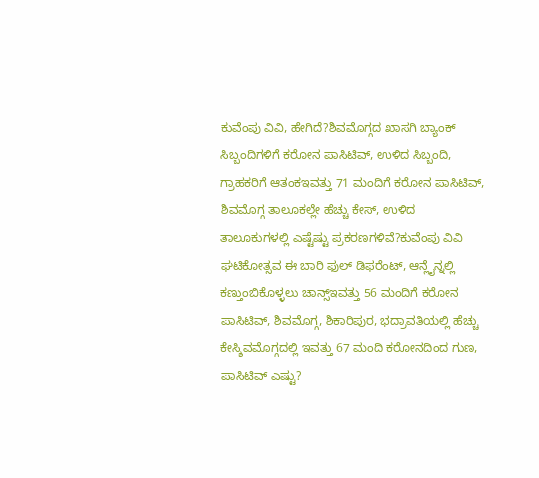ಕುವೆಂಪು ವಿವಿ, ಹೇಗಿದೆ?ಶಿವಮೊಗ್ಗದ ಖಾಸಗಿ ಬ್ಯಾಂಕ್ ಸಿಬ್ಬಂದಿಗಳಿಗೆ ಕರೋನ ಪಾಸಿಟಿವ್, ಉಳಿದ ಸಿಬ್ಬಂದಿ, ಗ್ರಾಹಕರಿಗೆ ಆತಂಕಇವತ್ತು 71 ಮಂದಿಗೆ ಕರೋನ ಪಾಸಿಟಿವ್, ಶಿವಮೊಗ್ಗ ತಾಲೂಕಲ್ಲೇ ಹೆಚ್ಚು ಕೇಸ್, ಉಳಿದ ತಾಲೂಕುಗಳಲ್ಲಿ ಎಷ್ಟೆಷ್ಟು ಪ್ರಕರಣಗಳಿವೆ?ಕುವೆಂಪು ವಿವಿ ಘಟಿಕೋತ್ಸವ ಈ ಬಾರಿ ಫುಲ್ ಡಿಫರೆಂಟ್, ಆನ್ಲೈನ್ನಲ್ಲಿ ಕಣ್ತುಂಬಿಕೊಳ್ಳಲು ಚಾನ್ಸ್ಇವತ್ತು 56 ಮಂದಿಗೆ ಕರೋನ ಪಾಸಿಟಿವ್, ಶಿವಮೊಗ್ಗ, ಶಿಕಾರಿಪುರ, ಭದ್ರಾವತಿಯಲ್ಲಿ ಹೆಚ್ಚು ಕೇಸ್ಶಿವಮೊಗ್ಗದಲ್ಲಿ ಇವತ್ತು 67 ಮಂದಿ ಕರೋನದಿಂದ ಗುಣ, ಪಾಸಿಟಿವ್ ಎಷ್ಟು?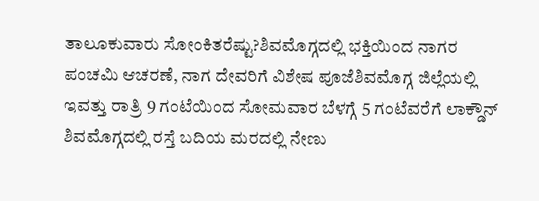ತಾಲೂಕುವಾರು ಸೋಂಕಿತರೆಷ್ಟು?ಶಿವಮೊಗ್ಗದಲ್ಲಿ ಭಕ್ತಿಯಿಂದ ನಾಗರ ಪಂಚಮಿ ಆಚರಣೆ, ನಾಗ ದೇವರಿಗೆ ವಿಶೇಷ ಪೂಜೆಶಿವಮೊಗ್ಗ ಜಿಲ್ಲೆಯಲ್ಲಿ ಇವತ್ತು ರಾತ್ರಿ 9 ಗಂಟೆಯಿಂದ ಸೋಮವಾರ ಬೆಳಗ್ಗೆ 5 ಗಂಟೆವರೆಗೆ ಲಾಕ್ಡೌನ್ ಶಿವಮೊಗ್ಗದಲ್ಲಿ ರಸ್ತೆ ಬದಿಯ ಮರದಲ್ಲಿ ನೇಣು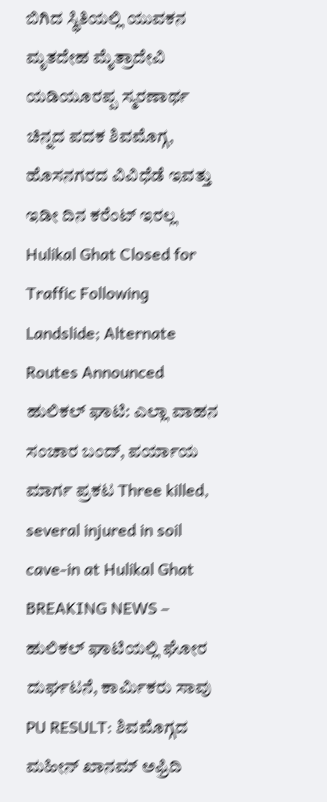ಬಿಗಿದ ಸ್ಥಿತಿಯಲ್ಲಿ ಯುವಕನ ಮೃತದೇಹ ಮೈತ್ರಾದೇವಿ ಯಡಿಯೂರಪ್ಪ ಸ್ಮರಣಾರ್ಥ ಚಿನ್ನದ ಪದಕ ಶಿವಮೊಗ್ಗ, ಹೊಸನಗರದ ವಿವಿಧೆಡೆ ಇವತ್ತು ಇಡೀ ದಿನ ಕರೆಂಟ್ ಇರಲ್ಲ Hulikal Ghat Closed for Traffic Following Landslide; Alternate Routes Announced ಹುಲಿಕಲ್ ಘಾಟಿ: ಎಲ್ಲಾ ವಾಹನ ಸಂಚಾರ ಬಂದ್, ಪರ್ಯಾಯ ಮಾರ್ಗ ಪ್ರಕಟ Three killed, several injured in soil cave-in at Hulikal Ghat BREAKING NEWS – ಹುಲಿಕಲ್ ಘಾಟಿಯಲ್ಲಿ ಘೋರ ದುರ್ಘಟನೆ, ಕಾರ್ಮಿಕರು ಸಾವು PU RESULT: ಶಿವಮೊಗ್ಗದ ಮಹೀನ್ ಖಾನಮ್ ಅಫ್ರಿದಿ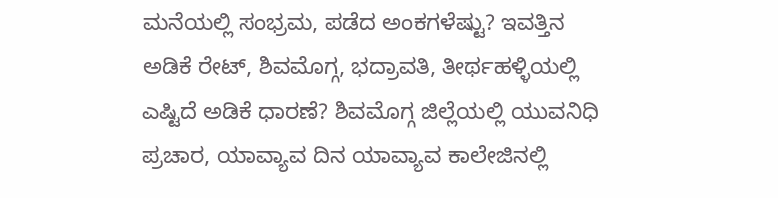ಮನೆಯಲ್ಲಿ ಸಂಭ್ರಮ, ಪಡೆದ ಅಂಕಗಳೆಷ್ಟು? ಇವತ್ತಿನ ಅಡಿಕೆ ರೇಟ್, ಶಿವಮೊಗ್ಗ, ಭದ್ರಾವತಿ, ತೀರ್ಥಹಳ್ಳಿಯಲ್ಲಿ ಎಷ್ಟಿದೆ ಅಡಿಕೆ ಧಾರಣೆ? ಶಿವಮೊಗ್ಗ ಜಿಲ್ಲೆಯಲ್ಲಿ ಯುವನಿಧಿ ಪ್ರಚಾರ, ಯಾವ್ಯಾವ ದಿನ ಯಾವ್ಯಾವ ಕಾಲೇಜಿನಲ್ಲಿ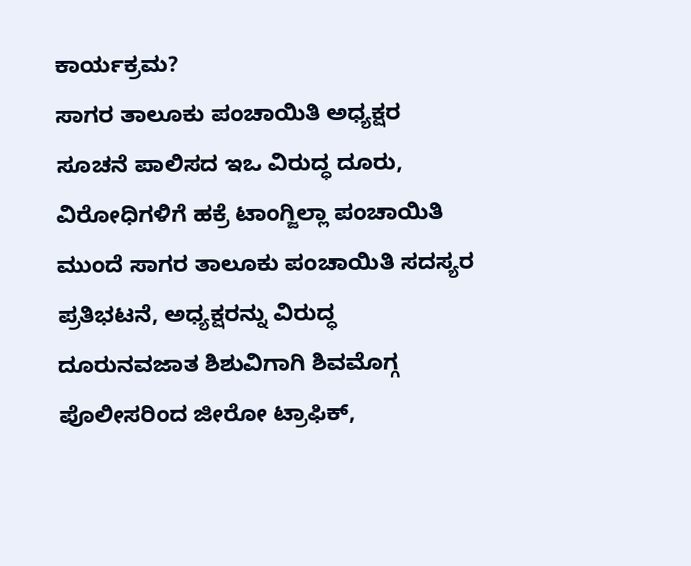ಕಾರ್ಯಕ್ರಮ?
ಸಾಗರ ತಾಲೂಕು ಪಂಚಾಯಿತಿ ಅಧ್ಯಕ್ಷರ ಸೂಚನೆ ಪಾಲಿಸದ ಇಒ ವಿರುದ್ಧ ದೂರು, ವಿರೋಧಿಗಳಿಗೆ ಹಕ್ರೆ ಟಾಂಗ್ಜಿಲ್ಲಾ ಪಂಚಾಯಿತಿ ಮುಂದೆ ಸಾಗರ ತಾಲೂಕು ಪಂಚಾಯಿತಿ ಸದಸ್ಯರ ಪ್ರತಿಭಟನೆ, ಅಧ್ಯಕ್ಷರನ್ನು ವಿರುದ್ಧ ದೂರುನವಜಾತ ಶಿಶುವಿಗಾಗಿ ಶಿವಮೊಗ್ಗ ಪೊಲೀಸರಿಂದ ಜೀರೋ ಟ್ರಾಫಿಕ್,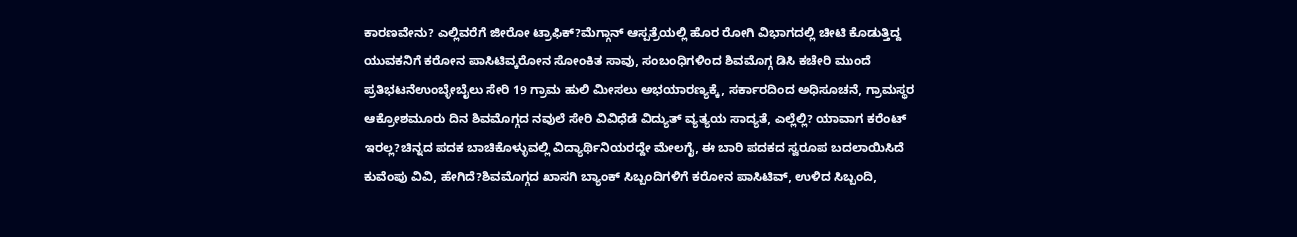ಕಾರಣವೇನು? ಎಲ್ಲಿವರೆಗೆ ಜೀರೋ ಟ್ರಾಫಿಕ್?ಮೆಗ್ಗಾನ್ ಆಸ್ಪತ್ರೆಯಲ್ಲಿ ಹೊರ ರೋಗಿ ವಿಭಾಗದಲ್ಲಿ ಚೀಟಿ ಕೊಡುತ್ತಿದ್ದ ಯುವಕನಿಗೆ ಕರೋನ ಪಾಸಿಟಿವ್ಕರೋನ ಸೋಂಕಿತ ಸಾವು, ಸಂಬಂಧಿಗಳಿಂದ ಶಿವಮೊಗ್ಗ ಡಿಸಿ ಕಚೇರಿ ಮುಂದೆ ಪ್ರತಿಭಟನೆಉಂಬ್ಳೇಬೈಲು ಸೇರಿ 19 ಗ್ರಾಮ ಹುಲಿ ಮೀಸಲು ಅಭಯಾರಣ್ಯಕ್ಕೆ, ಸರ್ಕಾರದಿಂದ ಅಧಿಸೂಚನೆ, ಗ್ರಾಮಸ್ಥರ ಆಕ್ರೋಶಮೂರು ದಿನ ಶಿವಮೊಗ್ಗದ ನವುಲೆ ಸೇರಿ ವಿವಿಧೆಡೆ ವಿದ್ಯುತ್ ವ್ಯತ್ಯಯ ಸಾದ್ಯತೆ, ಎಲ್ಲೆಲ್ಲಿ? ಯಾವಾಗ ಕರೆಂಟ್ ಇರಲ್ಲ?ಚಿನ್ನದ ಪದಕ ಬಾಚಿಕೊಳ್ಳುವಲ್ಲಿ ವಿದ್ಯಾರ್ಥಿನಿಯರದ್ದೇ ಮೇಲಗೈ, ಈ ಬಾರಿ ಪದಕದ ಸ್ವರೂಪ ಬದಲಾಯಿಸಿದೆ ಕುವೆಂಪು ವಿವಿ, ಹೇಗಿದೆ?ಶಿವಮೊಗ್ಗದ ಖಾಸಗಿ ಬ್ಯಾಂಕ್ ಸಿಬ್ಬಂದಿಗಳಿಗೆ ಕರೋನ ಪಾಸಿಟಿವ್, ಉಳಿದ ಸಿಬ್ಬಂದಿ,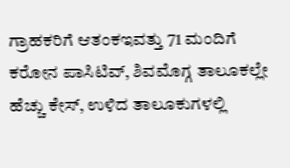ಗ್ರಾಹಕರಿಗೆ ಆತಂಕಇವತ್ತು 71 ಮಂದಿಗೆ ಕರೋನ ಪಾಸಿಟಿವ್, ಶಿವಮೊಗ್ಗ ತಾಲೂಕಲ್ಲೇ ಹೆಚ್ಚು ಕೇಸ್, ಉಳಿದ ತಾಲೂಕುಗಳಲ್ಲಿ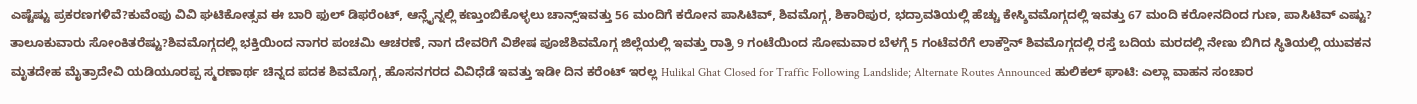ಎಷ್ಟೆಷ್ಟು ಪ್ರಕರಣಗಳಿವೆ?ಕುವೆಂಪು ವಿವಿ ಘಟಿಕೋತ್ಸವ ಈ ಬಾರಿ ಫುಲ್ ಡಿಫರೆಂಟ್, ಆನ್ಲೈನ್ನಲ್ಲಿ ಕಣ್ತುಂಬಿಕೊಳ್ಳಲು ಚಾನ್ಸ್ಇವತ್ತು 56 ಮಂದಿಗೆ ಕರೋನ ಪಾಸಿಟಿವ್, ಶಿವಮೊಗ್ಗ, ಶಿಕಾರಿಪುರ, ಭದ್ರಾವತಿಯಲ್ಲಿ ಹೆಚ್ಚು ಕೇಸ್ಶಿವಮೊಗ್ಗದಲ್ಲಿ ಇವತ್ತು 67 ಮಂದಿ ಕರೋನದಿಂದ ಗುಣ, ಪಾಸಿಟಿವ್ ಎಷ್ಟು? ತಾಲೂಕುವಾರು ಸೋಂಕಿತರೆಷ್ಟು?ಶಿವಮೊಗ್ಗದಲ್ಲಿ ಭಕ್ತಿಯಿಂದ ನಾಗರ ಪಂಚಮಿ ಆಚರಣೆ, ನಾಗ ದೇವರಿಗೆ ವಿಶೇಷ ಪೂಜೆಶಿವಮೊಗ್ಗ ಜಿಲ್ಲೆಯಲ್ಲಿ ಇವತ್ತು ರಾತ್ರಿ 9 ಗಂಟೆಯಿಂದ ಸೋಮವಾರ ಬೆಳಗ್ಗೆ 5 ಗಂಟೆವರೆಗೆ ಲಾಕ್ಡೌನ್ ಶಿವಮೊಗ್ಗದಲ್ಲಿ ರಸ್ತೆ ಬದಿಯ ಮರದಲ್ಲಿ ನೇಣು ಬಿಗಿದ ಸ್ಥಿತಿಯಲ್ಲಿ ಯುವಕನ ಮೃತದೇಹ ಮೈತ್ರಾದೇವಿ ಯಡಿಯೂರಪ್ಪ ಸ್ಮರಣಾರ್ಥ ಚಿನ್ನದ ಪದಕ ಶಿವಮೊಗ್ಗ, ಹೊಸನಗರದ ವಿವಿಧೆಡೆ ಇವತ್ತು ಇಡೀ ದಿನ ಕರೆಂಟ್ ಇರಲ್ಲ Hulikal Ghat Closed for Traffic Following Landslide; Alternate Routes Announced ಹುಲಿಕಲ್ ಘಾಟಿ: ಎಲ್ಲಾ ವಾಹನ ಸಂಚಾರ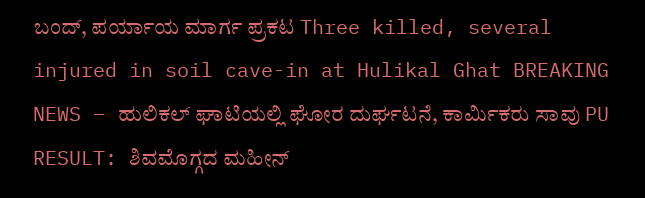ಬಂದ್, ಪರ್ಯಾಯ ಮಾರ್ಗ ಪ್ರಕಟ Three killed, several injured in soil cave-in at Hulikal Ghat BREAKING NEWS – ಹುಲಿಕಲ್ ಘಾಟಿಯಲ್ಲಿ ಘೋರ ದುರ್ಘಟನೆ, ಕಾರ್ಮಿಕರು ಸಾವು PU RESULT: ಶಿವಮೊಗ್ಗದ ಮಹೀನ್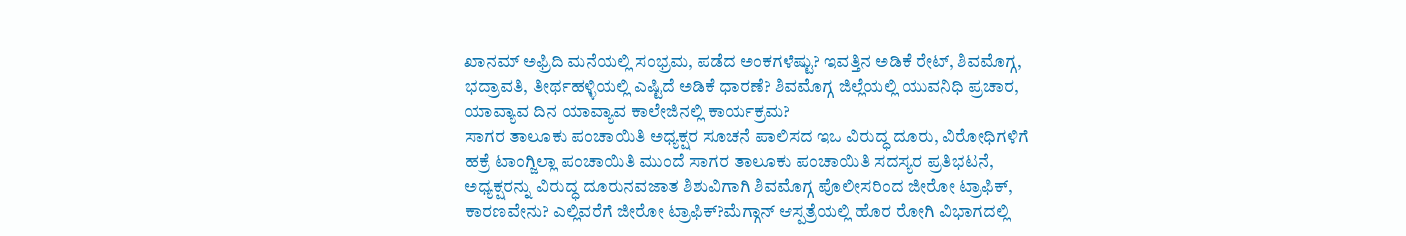ಖಾನಮ್ ಅಫ್ರಿದಿ ಮನೆಯಲ್ಲಿ ಸಂಭ್ರಮ, ಪಡೆದ ಅಂಕಗಳೆಷ್ಟು? ಇವತ್ತಿನ ಅಡಿಕೆ ರೇಟ್, ಶಿವಮೊಗ್ಗ, ಭದ್ರಾವತಿ, ತೀರ್ಥಹಳ್ಳಿಯಲ್ಲಿ ಎಷ್ಟಿದೆ ಅಡಿಕೆ ಧಾರಣೆ? ಶಿವಮೊಗ್ಗ ಜಿಲ್ಲೆಯಲ್ಲಿ ಯುವನಿಧಿ ಪ್ರಚಾರ, ಯಾವ್ಯಾವ ದಿನ ಯಾವ್ಯಾವ ಕಾಲೇಜಿನಲ್ಲಿ ಕಾರ್ಯಕ್ರಮ?
ಸಾಗರ ತಾಲೂಕು ಪಂಚಾಯಿತಿ ಅಧ್ಯಕ್ಷರ ಸೂಚನೆ ಪಾಲಿಸದ ಇಒ ವಿರುದ್ಧ ದೂರು, ವಿರೋಧಿಗಳಿಗೆ ಹಕ್ರೆ ಟಾಂಗ್ಜಿಲ್ಲಾ ಪಂಚಾಯಿತಿ ಮುಂದೆ ಸಾಗರ ತಾಲೂಕು ಪಂಚಾಯಿತಿ ಸದಸ್ಯರ ಪ್ರತಿಭಟನೆ, ಅಧ್ಯಕ್ಷರನ್ನು ವಿರುದ್ಧ ದೂರುನವಜಾತ ಶಿಶುವಿಗಾಗಿ ಶಿವಮೊಗ್ಗ ಪೊಲೀಸರಿಂದ ಜೀರೋ ಟ್ರಾಫಿಕ್, ಕಾರಣವೇನು? ಎಲ್ಲಿವರೆಗೆ ಜೀರೋ ಟ್ರಾಫಿಕ್?ಮೆಗ್ಗಾನ್ ಆಸ್ಪತ್ರೆಯಲ್ಲಿ ಹೊರ ರೋಗಿ ವಿಭಾಗದಲ್ಲಿ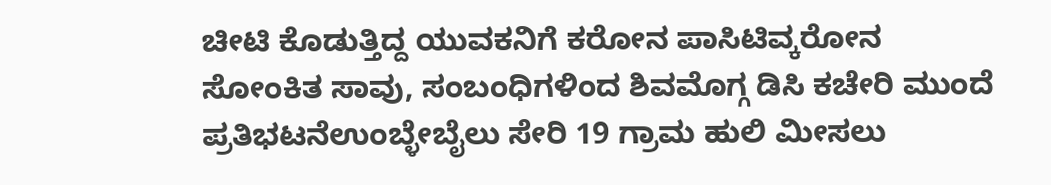ಚೀಟಿ ಕೊಡುತ್ತಿದ್ದ ಯುವಕನಿಗೆ ಕರೋನ ಪಾಸಿಟಿವ್ಕರೋನ ಸೋಂಕಿತ ಸಾವು, ಸಂಬಂಧಿಗಳಿಂದ ಶಿವಮೊಗ್ಗ ಡಿಸಿ ಕಚೇರಿ ಮುಂದೆ ಪ್ರತಿಭಟನೆಉಂಬ್ಳೇಬೈಲು ಸೇರಿ 19 ಗ್ರಾಮ ಹುಲಿ ಮೀಸಲು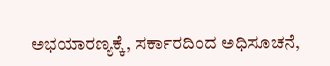ಅಭಯಾರಣ್ಯಕ್ಕೆ, ಸರ್ಕಾರದಿಂದ ಅಧಿಸೂಚನೆ,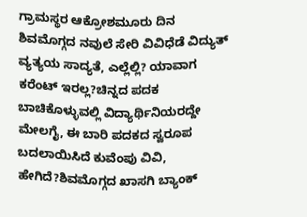ಗ್ರಾಮಸ್ಥರ ಆಕ್ರೋಶಮೂರು ದಿನ ಶಿವಮೊಗ್ಗದ ನವುಲೆ ಸೇರಿ ವಿವಿಧೆಡೆ ವಿದ್ಯುತ್ ವ್ಯತ್ಯಯ ಸಾದ್ಯತೆ, ಎಲ್ಲೆಲ್ಲಿ? ಯಾವಾಗ ಕರೆಂಟ್ ಇರಲ್ಲ?ಚಿನ್ನದ ಪದಕ ಬಾಚಿಕೊಳ್ಳುವಲ್ಲಿ ವಿದ್ಯಾರ್ಥಿನಿಯರದ್ದೇ ಮೇಲಗೈ, ಈ ಬಾರಿ ಪದಕದ ಸ್ವರೂಪ ಬದಲಾಯಿಸಿದೆ ಕುವೆಂಪು ವಿವಿ, ಹೇಗಿದೆ?ಶಿವಮೊಗ್ಗದ ಖಾಸಗಿ ಬ್ಯಾಂಕ್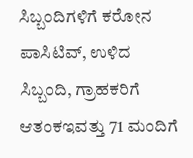ಸಿಬ್ಬಂದಿಗಳಿಗೆ ಕರೋನ ಪಾಸಿಟಿವ್, ಉಳಿದ ಸಿಬ್ಬಂದಿ, ಗ್ರಾಹಕರಿಗೆ ಆತಂಕಇವತ್ತು 71 ಮಂದಿಗೆ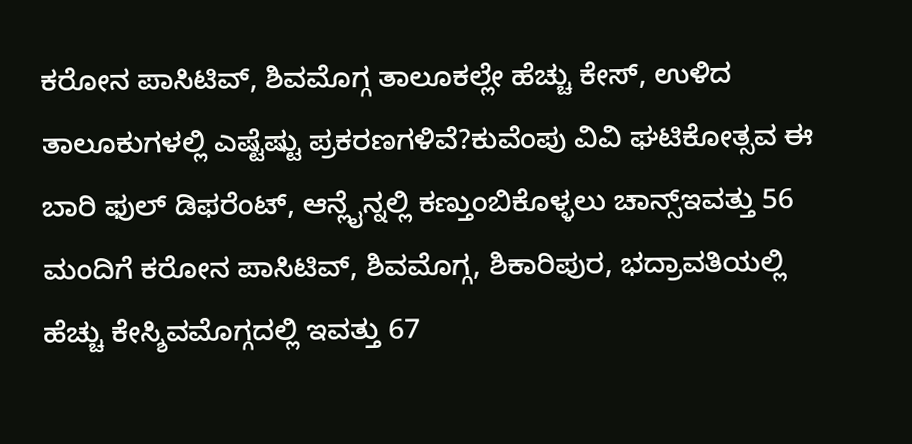ಕರೋನ ಪಾಸಿಟಿವ್, ಶಿವಮೊಗ್ಗ ತಾಲೂಕಲ್ಲೇ ಹೆಚ್ಚು ಕೇಸ್, ಉಳಿದ ತಾಲೂಕುಗಳಲ್ಲಿ ಎಷ್ಟೆಷ್ಟು ಪ್ರಕರಣಗಳಿವೆ?ಕುವೆಂಪು ವಿವಿ ಘಟಿಕೋತ್ಸವ ಈ ಬಾರಿ ಫುಲ್ ಡಿಫರೆಂಟ್, ಆನ್ಲೈನ್ನಲ್ಲಿ ಕಣ್ತುಂಬಿಕೊಳ್ಳಲು ಚಾನ್ಸ್ಇವತ್ತು 56 ಮಂದಿಗೆ ಕರೋನ ಪಾಸಿಟಿವ್, ಶಿವಮೊಗ್ಗ, ಶಿಕಾರಿಪುರ, ಭದ್ರಾವತಿಯಲ್ಲಿ ಹೆಚ್ಚು ಕೇಸ್ಶಿವಮೊಗ್ಗದಲ್ಲಿ ಇವತ್ತು 67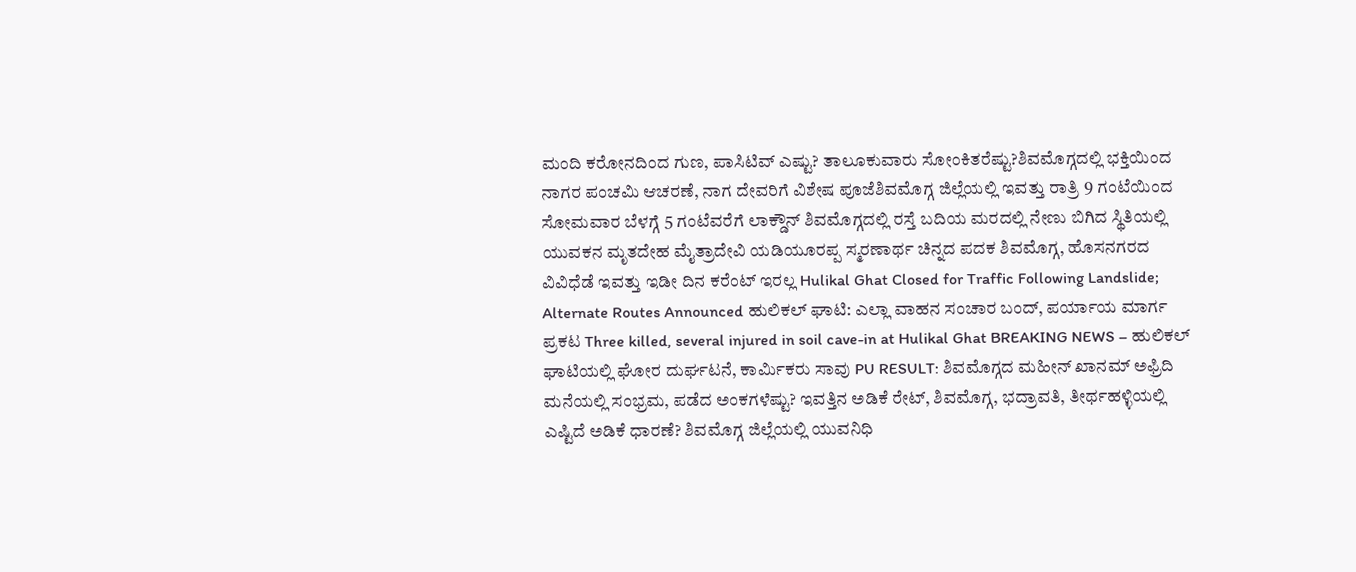ಮಂದಿ ಕರೋನದಿಂದ ಗುಣ, ಪಾಸಿಟಿವ್ ಎಷ್ಟು? ತಾಲೂಕುವಾರು ಸೋಂಕಿತರೆಷ್ಟು?ಶಿವಮೊಗ್ಗದಲ್ಲಿ ಭಕ್ತಿಯಿಂದ ನಾಗರ ಪಂಚಮಿ ಆಚರಣೆ, ನಾಗ ದೇವರಿಗೆ ವಿಶೇಷ ಪೂಜೆಶಿವಮೊಗ್ಗ ಜಿಲ್ಲೆಯಲ್ಲಿ ಇವತ್ತು ರಾತ್ರಿ 9 ಗಂಟೆಯಿಂದ ಸೋಮವಾರ ಬೆಳಗ್ಗೆ 5 ಗಂಟೆವರೆಗೆ ಲಾಕ್ಡೌನ್ ಶಿವಮೊಗ್ಗದಲ್ಲಿ ರಸ್ತೆ ಬದಿಯ ಮರದಲ್ಲಿ ನೇಣು ಬಿಗಿದ ಸ್ಥಿತಿಯಲ್ಲಿ ಯುವಕನ ಮೃತದೇಹ ಮೈತ್ರಾದೇವಿ ಯಡಿಯೂರಪ್ಪ ಸ್ಮರಣಾರ್ಥ ಚಿನ್ನದ ಪದಕ ಶಿವಮೊಗ್ಗ, ಹೊಸನಗರದ ವಿವಿಧೆಡೆ ಇವತ್ತು ಇಡೀ ದಿನ ಕರೆಂಟ್ ಇರಲ್ಲ Hulikal Ghat Closed for Traffic Following Landslide; Alternate Routes Announced ಹುಲಿಕಲ್ ಘಾಟಿ: ಎಲ್ಲಾ ವಾಹನ ಸಂಚಾರ ಬಂದ್, ಪರ್ಯಾಯ ಮಾರ್ಗ ಪ್ರಕಟ Three killed, several injured in soil cave-in at Hulikal Ghat BREAKING NEWS – ಹುಲಿಕಲ್ ಘಾಟಿಯಲ್ಲಿ ಘೋರ ದುರ್ಘಟನೆ, ಕಾರ್ಮಿಕರು ಸಾವು PU RESULT: ಶಿವಮೊಗ್ಗದ ಮಹೀನ್ ಖಾನಮ್ ಅಫ್ರಿದಿ ಮನೆಯಲ್ಲಿ ಸಂಭ್ರಮ, ಪಡೆದ ಅಂಕಗಳೆಷ್ಟು? ಇವತ್ತಿನ ಅಡಿಕೆ ರೇಟ್, ಶಿವಮೊಗ್ಗ, ಭದ್ರಾವತಿ, ತೀರ್ಥಹಳ್ಳಿಯಲ್ಲಿ ಎಷ್ಟಿದೆ ಅಡಿಕೆ ಧಾರಣೆ? ಶಿವಮೊಗ್ಗ ಜಿಲ್ಲೆಯಲ್ಲಿ ಯುವನಿಧಿ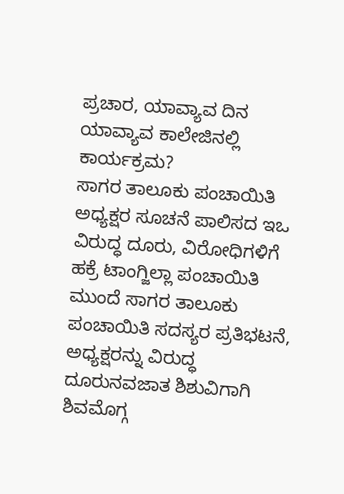ಪ್ರಚಾರ, ಯಾವ್ಯಾವ ದಿನ ಯಾವ್ಯಾವ ಕಾಲೇಜಿನಲ್ಲಿ ಕಾರ್ಯಕ್ರಮ?
ಸಾಗರ ತಾಲೂಕು ಪಂಚಾಯಿತಿ ಅಧ್ಯಕ್ಷರ ಸೂಚನೆ ಪಾಲಿಸದ ಇಒ ವಿರುದ್ಧ ದೂರು, ವಿರೋಧಿಗಳಿಗೆ ಹಕ್ರೆ ಟಾಂಗ್ಜಿಲ್ಲಾ ಪಂಚಾಯಿತಿ ಮುಂದೆ ಸಾಗರ ತಾಲೂಕು ಪಂಚಾಯಿತಿ ಸದಸ್ಯರ ಪ್ರತಿಭಟನೆ, ಅಧ್ಯಕ್ಷರನ್ನು ವಿರುದ್ಧ ದೂರುನವಜಾತ ಶಿಶುವಿಗಾಗಿ ಶಿವಮೊಗ್ಗ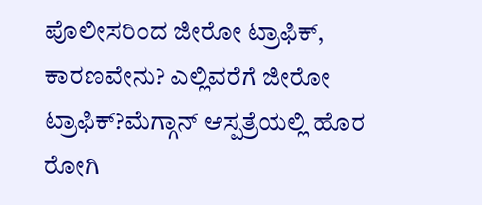ಪೊಲೀಸರಿಂದ ಜೀರೋ ಟ್ರಾಫಿಕ್, ಕಾರಣವೇನು? ಎಲ್ಲಿವರೆಗೆ ಜೀರೋ ಟ್ರಾಫಿಕ್?ಮೆಗ್ಗಾನ್ ಆಸ್ಪತ್ರೆಯಲ್ಲಿ ಹೊರ ರೋಗಿ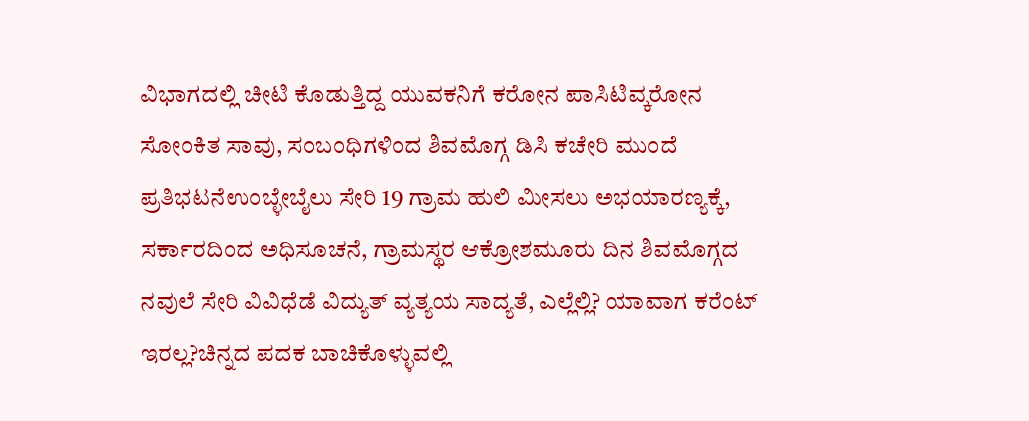ವಿಭಾಗದಲ್ಲಿ ಚೀಟಿ ಕೊಡುತ್ತಿದ್ದ ಯುವಕನಿಗೆ ಕರೋನ ಪಾಸಿಟಿವ್ಕರೋನ ಸೋಂಕಿತ ಸಾವು, ಸಂಬಂಧಿಗಳಿಂದ ಶಿವಮೊಗ್ಗ ಡಿಸಿ ಕಚೇರಿ ಮುಂದೆ ಪ್ರತಿಭಟನೆಉಂಬ್ಳೇಬೈಲು ಸೇರಿ 19 ಗ್ರಾಮ ಹುಲಿ ಮೀಸಲು ಅಭಯಾರಣ್ಯಕ್ಕೆ, ಸರ್ಕಾರದಿಂದ ಅಧಿಸೂಚನೆ, ಗ್ರಾಮಸ್ಥರ ಆಕ್ರೋಶಮೂರು ದಿನ ಶಿವಮೊಗ್ಗದ ನವುಲೆ ಸೇರಿ ವಿವಿಧೆಡೆ ವಿದ್ಯುತ್ ವ್ಯತ್ಯಯ ಸಾದ್ಯತೆ, ಎಲ್ಲೆಲ್ಲಿ? ಯಾವಾಗ ಕರೆಂಟ್ ಇರಲ್ಲ?ಚಿನ್ನದ ಪದಕ ಬಾಚಿಕೊಳ್ಳುವಲ್ಲಿ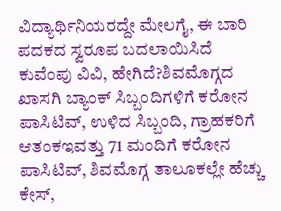ವಿದ್ಯಾರ್ಥಿನಿಯರದ್ದೇ ಮೇಲಗೈ, ಈ ಬಾರಿ ಪದಕದ ಸ್ವರೂಪ ಬದಲಾಯಿಸಿದೆ ಕುವೆಂಪು ವಿವಿ, ಹೇಗಿದೆ?ಶಿವಮೊಗ್ಗದ ಖಾಸಗಿ ಬ್ಯಾಂಕ್ ಸಿಬ್ಬಂದಿಗಳಿಗೆ ಕರೋನ ಪಾಸಿಟಿವ್, ಉಳಿದ ಸಿಬ್ಬಂದಿ, ಗ್ರಾಹಕರಿಗೆ ಆತಂಕಇವತ್ತು 71 ಮಂದಿಗೆ ಕರೋನ ಪಾಸಿಟಿವ್, ಶಿವಮೊಗ್ಗ ತಾಲೂಕಲ್ಲೇ ಹೆಚ್ಚು ಕೇಸ್,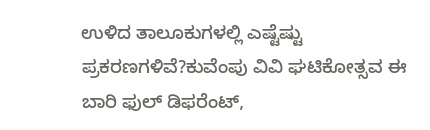ಉಳಿದ ತಾಲೂಕುಗಳಲ್ಲಿ ಎಷ್ಟೆಷ್ಟು ಪ್ರಕರಣಗಳಿವೆ?ಕುವೆಂಪು ವಿವಿ ಘಟಿಕೋತ್ಸವ ಈ ಬಾರಿ ಫುಲ್ ಡಿಫರೆಂಟ್,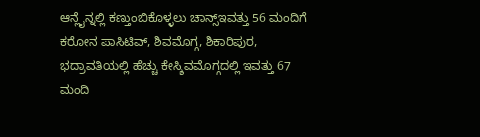ಆನ್ಲೈನ್ನಲ್ಲಿ ಕಣ್ತುಂಬಿಕೊಳ್ಳಲು ಚಾನ್ಸ್ಇವತ್ತು 56 ಮಂದಿಗೆ ಕರೋನ ಪಾಸಿಟಿವ್, ಶಿವಮೊಗ್ಗ, ಶಿಕಾರಿಪುರ, ಭದ್ರಾವತಿಯಲ್ಲಿ ಹೆಚ್ಚು ಕೇಸ್ಶಿವಮೊಗ್ಗದಲ್ಲಿ ಇವತ್ತು 67 ಮಂದಿ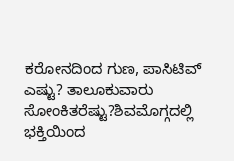ಕರೋನದಿಂದ ಗುಣ, ಪಾಸಿಟಿವ್ ಎಷ್ಟು? ತಾಲೂಕುವಾರು ಸೋಂಕಿತರೆಷ್ಟು?ಶಿವಮೊಗ್ಗದಲ್ಲಿ ಭಕ್ತಿಯಿಂದ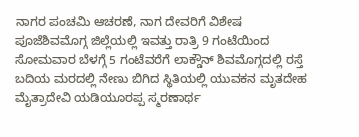ನಾಗರ ಪಂಚಮಿ ಆಚರಣೆ, ನಾಗ ದೇವರಿಗೆ ವಿಶೇಷ ಪೂಜೆಶಿವಮೊಗ್ಗ ಜಿಲ್ಲೆಯಲ್ಲಿ ಇವತ್ತು ರಾತ್ರಿ 9 ಗಂಟೆಯಿಂದ ಸೋಮವಾರ ಬೆಳಗ್ಗೆ 5 ಗಂಟೆವರೆಗೆ ಲಾಕ್ಡೌನ್ ಶಿವಮೊಗ್ಗದಲ್ಲಿ ರಸ್ತೆ ಬದಿಯ ಮರದಲ್ಲಿ ನೇಣು ಬಿಗಿದ ಸ್ಥಿತಿಯಲ್ಲಿ ಯುವಕನ ಮೃತದೇಹ ಮೈತ್ರಾದೇವಿ ಯಡಿಯೂರಪ್ಪ ಸ್ಮರಣಾರ್ಥ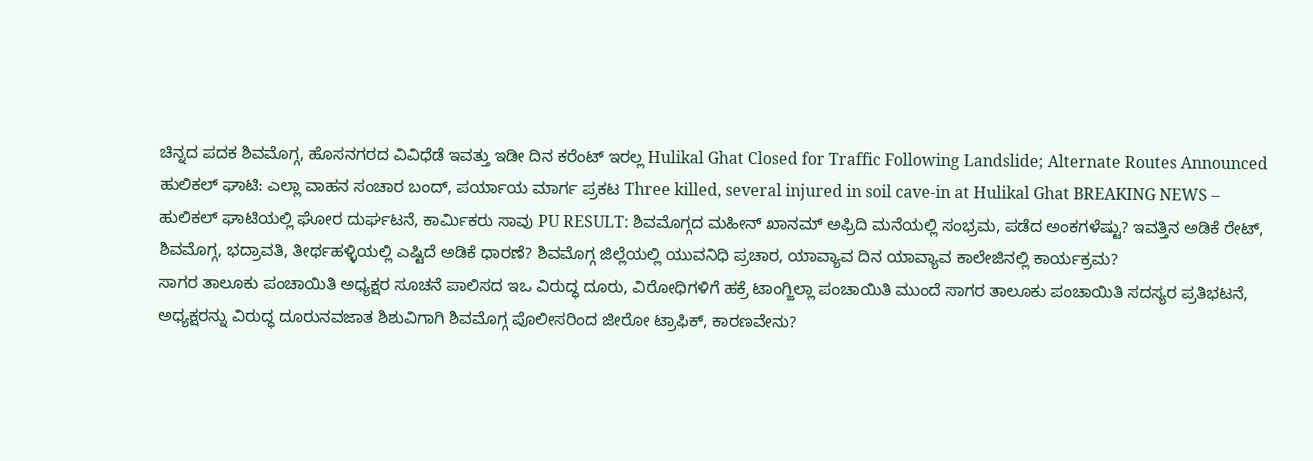ಚಿನ್ನದ ಪದಕ ಶಿವಮೊಗ್ಗ, ಹೊಸನಗರದ ವಿವಿಧೆಡೆ ಇವತ್ತು ಇಡೀ ದಿನ ಕರೆಂಟ್ ಇರಲ್ಲ Hulikal Ghat Closed for Traffic Following Landslide; Alternate Routes Announced ಹುಲಿಕಲ್ ಘಾಟಿ: ಎಲ್ಲಾ ವಾಹನ ಸಂಚಾರ ಬಂದ್, ಪರ್ಯಾಯ ಮಾರ್ಗ ಪ್ರಕಟ Three killed, several injured in soil cave-in at Hulikal Ghat BREAKING NEWS – ಹುಲಿಕಲ್ ಘಾಟಿಯಲ್ಲಿ ಘೋರ ದುರ್ಘಟನೆ, ಕಾರ್ಮಿಕರು ಸಾವು PU RESULT: ಶಿವಮೊಗ್ಗದ ಮಹೀನ್ ಖಾನಮ್ ಅಫ್ರಿದಿ ಮನೆಯಲ್ಲಿ ಸಂಭ್ರಮ, ಪಡೆದ ಅಂಕಗಳೆಷ್ಟು? ಇವತ್ತಿನ ಅಡಿಕೆ ರೇಟ್, ಶಿವಮೊಗ್ಗ, ಭದ್ರಾವತಿ, ತೀರ್ಥಹಳ್ಳಿಯಲ್ಲಿ ಎಷ್ಟಿದೆ ಅಡಿಕೆ ಧಾರಣೆ? ಶಿವಮೊಗ್ಗ ಜಿಲ್ಲೆಯಲ್ಲಿ ಯುವನಿಧಿ ಪ್ರಚಾರ, ಯಾವ್ಯಾವ ದಿನ ಯಾವ್ಯಾವ ಕಾಲೇಜಿನಲ್ಲಿ ಕಾರ್ಯಕ್ರಮ?
ಸಾಗರ ತಾಲೂಕು ಪಂಚಾಯಿತಿ ಅಧ್ಯಕ್ಷರ ಸೂಚನೆ ಪಾಲಿಸದ ಇಒ ವಿರುದ್ಧ ದೂರು, ವಿರೋಧಿಗಳಿಗೆ ಹಕ್ರೆ ಟಾಂಗ್ಜಿಲ್ಲಾ ಪಂಚಾಯಿತಿ ಮುಂದೆ ಸಾಗರ ತಾಲೂಕು ಪಂಚಾಯಿತಿ ಸದಸ್ಯರ ಪ್ರತಿಭಟನೆ, ಅಧ್ಯಕ್ಷರನ್ನು ವಿರುದ್ಧ ದೂರುನವಜಾತ ಶಿಶುವಿಗಾಗಿ ಶಿವಮೊಗ್ಗ ಪೊಲೀಸರಿಂದ ಜೀರೋ ಟ್ರಾಫಿಕ್, ಕಾರಣವೇನು?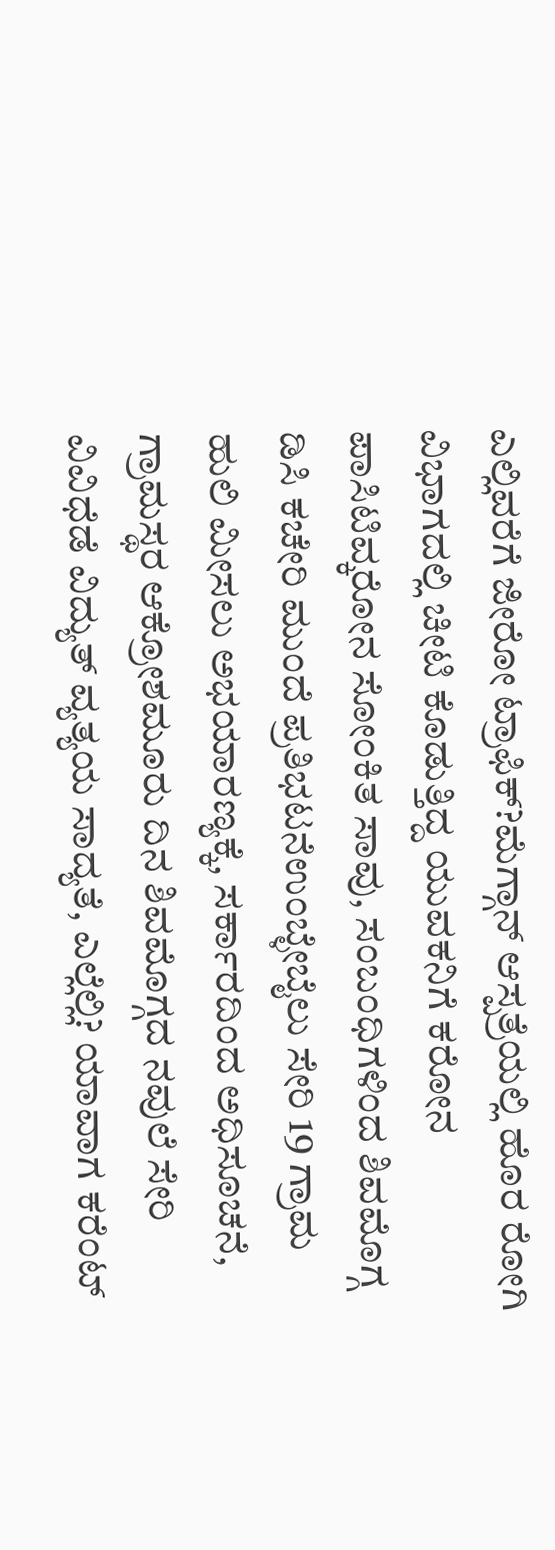ಎಲ್ಲಿವರೆಗೆ ಜೀರೋ ಟ್ರಾಫಿಕ್?ಮೆಗ್ಗಾನ್ ಆಸ್ಪತ್ರೆಯಲ್ಲಿ ಹೊರ ರೋಗಿ ವಿಭಾಗದಲ್ಲಿ ಚೀಟಿ ಕೊಡುತ್ತಿದ್ದ ಯುವಕನಿಗೆ ಕರೋನ ಪಾಸಿಟಿವ್ಕರೋನ ಸೋಂಕಿತ ಸಾವು, ಸಂಬಂಧಿಗಳಿಂದ ಶಿವಮೊಗ್ಗ ಡಿಸಿ ಕಚೇರಿ ಮುಂದೆ ಪ್ರತಿಭಟನೆಉಂಬ್ಳೇಬೈಲು ಸೇರಿ 19 ಗ್ರಾಮ ಹುಲಿ ಮೀಸಲು ಅಭಯಾರಣ್ಯಕ್ಕೆ, ಸರ್ಕಾರದಿಂದ ಅಧಿಸೂಚನೆ, ಗ್ರಾಮಸ್ಥರ ಆಕ್ರೋಶಮೂರು ದಿನ ಶಿವಮೊಗ್ಗದ ನವುಲೆ ಸೇರಿ ವಿವಿಧೆಡೆ ವಿದ್ಯುತ್ ವ್ಯತ್ಯಯ ಸಾದ್ಯತೆ, ಎಲ್ಲೆಲ್ಲಿ? ಯಾವಾಗ ಕರೆಂಟ್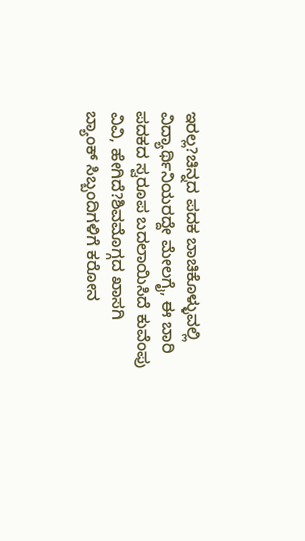ಇರಲ್ಲ?ಚಿನ್ನದ ಪದಕ ಬಾಚಿಕೊಳ್ಳುವಲ್ಲಿ ವಿದ್ಯಾರ್ಥಿನಿಯರದ್ದೇ ಮೇಲಗೈ, ಈ ಬಾರಿ ಪದಕದ ಸ್ವರೂಪ ಬದಲಾಯಿಸಿದೆ ಕುವೆಂಪು ವಿವಿ, ಹೇಗಿದೆ?ಶಿವಮೊಗ್ಗದ ಖಾಸಗಿ ಬ್ಯಾಂಕ್ ಸಿಬ್ಬಂದಿಗಳಿಗೆ ಕರೋನ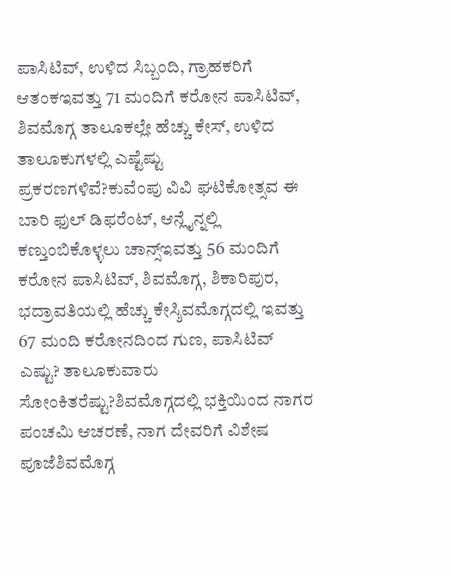ಪಾಸಿಟಿವ್, ಉಳಿದ ಸಿಬ್ಬಂದಿ, ಗ್ರಾಹಕರಿಗೆ ಆತಂಕಇವತ್ತು 71 ಮಂದಿಗೆ ಕರೋನ ಪಾಸಿಟಿವ್, ಶಿವಮೊಗ್ಗ ತಾಲೂಕಲ್ಲೇ ಹೆಚ್ಚು ಕೇಸ್, ಉಳಿದ ತಾಲೂಕುಗಳಲ್ಲಿ ಎಷ್ಟೆಷ್ಟು ಪ್ರಕರಣಗಳಿವೆ?ಕುವೆಂಪು ವಿವಿ ಘಟಿಕೋತ್ಸವ ಈ ಬಾರಿ ಫುಲ್ ಡಿಫರೆಂಟ್, ಆನ್ಲೈನ್ನಲ್ಲಿ ಕಣ್ತುಂಬಿಕೊಳ್ಳಲು ಚಾನ್ಸ್ಇವತ್ತು 56 ಮಂದಿಗೆ ಕರೋನ ಪಾಸಿಟಿವ್, ಶಿವಮೊಗ್ಗ, ಶಿಕಾರಿಪುರ, ಭದ್ರಾವತಿಯಲ್ಲಿ ಹೆಚ್ಚು ಕೇಸ್ಶಿವಮೊಗ್ಗದಲ್ಲಿ ಇವತ್ತು 67 ಮಂದಿ ಕರೋನದಿಂದ ಗುಣ, ಪಾಸಿಟಿವ್ ಎಷ್ಟು? ತಾಲೂಕುವಾರು ಸೋಂಕಿತರೆಷ್ಟು?ಶಿವಮೊಗ್ಗದಲ್ಲಿ ಭಕ್ತಿಯಿಂದ ನಾಗರ ಪಂಚಮಿ ಆಚರಣೆ, ನಾಗ ದೇವರಿಗೆ ವಿಶೇಷ ಪೂಜೆಶಿವಮೊಗ್ಗ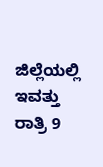ಜಿಲ್ಲೆಯಲ್ಲಿ ಇವತ್ತು ರಾತ್ರಿ 9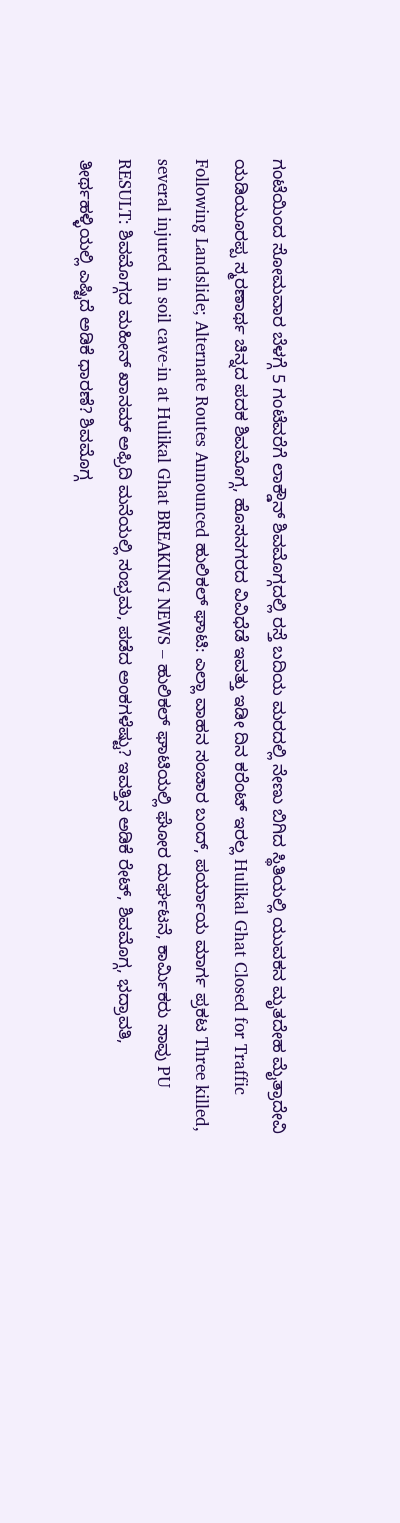ಗಂಟೆಯಿಂದ ಸೋಮವಾರ ಬೆಳಗ್ಗೆ 5 ಗಂಟೆವರೆಗೆ ಲಾಕ್ಡೌನ್ ಶಿವಮೊಗ್ಗದಲ್ಲಿ ರಸ್ತೆ ಬದಿಯ ಮರದಲ್ಲಿ ನೇಣು ಬಿಗಿದ ಸ್ಥಿತಿಯಲ್ಲಿ ಯುವಕನ ಮೃತದೇಹ ಮೈತ್ರಾದೇವಿ ಯಡಿಯೂರಪ್ಪ ಸ್ಮರಣಾರ್ಥ ಚಿನ್ನದ ಪದಕ ಶಿವಮೊಗ್ಗ, ಹೊಸನಗರದ ವಿವಿಧೆಡೆ ಇವತ್ತು ಇಡೀ ದಿನ ಕರೆಂಟ್ ಇರಲ್ಲ Hulikal Ghat Closed for Traffic Following Landslide; Alternate Routes Announced ಹುಲಿಕಲ್ ಘಾಟಿ: ಎಲ್ಲಾ ವಾಹನ ಸಂಚಾರ ಬಂದ್, ಪರ್ಯಾಯ ಮಾರ್ಗ ಪ್ರಕಟ Three killed, several injured in soil cave-in at Hulikal Ghat BREAKING NEWS – ಹುಲಿಕಲ್ ಘಾಟಿಯಲ್ಲಿ ಘೋರ ದುರ್ಘಟನೆ, ಕಾರ್ಮಿಕರು ಸಾವು PU RESULT: ಶಿವಮೊಗ್ಗದ ಮಹೀನ್ ಖಾನಮ್ ಅಫ್ರಿದಿ ಮನೆಯಲ್ಲಿ ಸಂಭ್ರಮ, ಪಡೆದ ಅಂಕಗಳೆಷ್ಟು? ಇವತ್ತಿನ ಅಡಿಕೆ ರೇಟ್, ಶಿವಮೊಗ್ಗ, ಭದ್ರಾವತಿ, ತೀರ್ಥಹಳ್ಳಿಯಲ್ಲಿ ಎಷ್ಟಿದೆ ಅಡಿಕೆ ಧಾರಣೆ? ಶಿವಮೊಗ್ಗ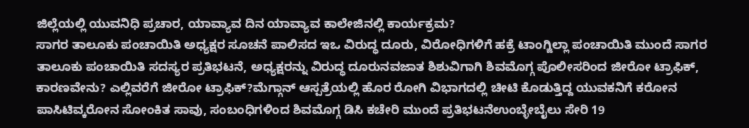ಜಿಲ್ಲೆಯಲ್ಲಿ ಯುವನಿಧಿ ಪ್ರಚಾರ, ಯಾವ್ಯಾವ ದಿನ ಯಾವ್ಯಾವ ಕಾಲೇಜಿನಲ್ಲಿ ಕಾರ್ಯಕ್ರಮ?
ಸಾಗರ ತಾಲೂಕು ಪಂಚಾಯಿತಿ ಅಧ್ಯಕ್ಷರ ಸೂಚನೆ ಪಾಲಿಸದ ಇಒ ವಿರುದ್ಧ ದೂರು, ವಿರೋಧಿಗಳಿಗೆ ಹಕ್ರೆ ಟಾಂಗ್ಜಿಲ್ಲಾ ಪಂಚಾಯಿತಿ ಮುಂದೆ ಸಾಗರ ತಾಲೂಕು ಪಂಚಾಯಿತಿ ಸದಸ್ಯರ ಪ್ರತಿಭಟನೆ, ಅಧ್ಯಕ್ಷರನ್ನು ವಿರುದ್ಧ ದೂರುನವಜಾತ ಶಿಶುವಿಗಾಗಿ ಶಿವಮೊಗ್ಗ ಪೊಲೀಸರಿಂದ ಜೀರೋ ಟ್ರಾಫಿಕ್, ಕಾರಣವೇನು? ಎಲ್ಲಿವರೆಗೆ ಜೀರೋ ಟ್ರಾಫಿಕ್?ಮೆಗ್ಗಾನ್ ಆಸ್ಪತ್ರೆಯಲ್ಲಿ ಹೊರ ರೋಗಿ ವಿಭಾಗದಲ್ಲಿ ಚೀಟಿ ಕೊಡುತ್ತಿದ್ದ ಯುವಕನಿಗೆ ಕರೋನ ಪಾಸಿಟಿವ್ಕರೋನ ಸೋಂಕಿತ ಸಾವು, ಸಂಬಂಧಿಗಳಿಂದ ಶಿವಮೊಗ್ಗ ಡಿಸಿ ಕಚೇರಿ ಮುಂದೆ ಪ್ರತಿಭಟನೆಉಂಬ್ಳೇಬೈಲು ಸೇರಿ 19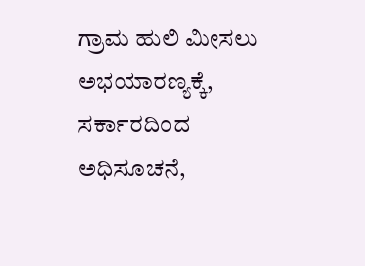ಗ್ರಾಮ ಹುಲಿ ಮೀಸಲು ಅಭಯಾರಣ್ಯಕ್ಕೆ, ಸರ್ಕಾರದಿಂದ ಅಧಿಸೂಚನೆ,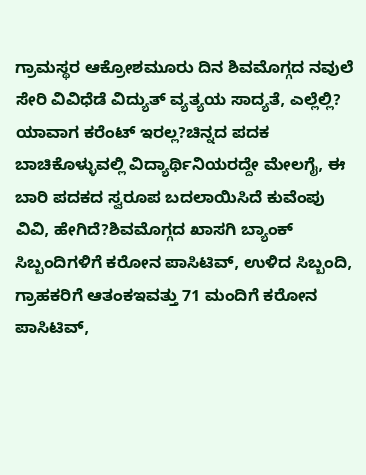ಗ್ರಾಮಸ್ಥರ ಆಕ್ರೋಶಮೂರು ದಿನ ಶಿವಮೊಗ್ಗದ ನವುಲೆ ಸೇರಿ ವಿವಿಧೆಡೆ ವಿದ್ಯುತ್ ವ್ಯತ್ಯಯ ಸಾದ್ಯತೆ, ಎಲ್ಲೆಲ್ಲಿ? ಯಾವಾಗ ಕರೆಂಟ್ ಇರಲ್ಲ?ಚಿನ್ನದ ಪದಕ ಬಾಚಿಕೊಳ್ಳುವಲ್ಲಿ ವಿದ್ಯಾರ್ಥಿನಿಯರದ್ದೇ ಮೇಲಗೈ, ಈ ಬಾರಿ ಪದಕದ ಸ್ವರೂಪ ಬದಲಾಯಿಸಿದೆ ಕುವೆಂಪು ವಿವಿ, ಹೇಗಿದೆ?ಶಿವಮೊಗ್ಗದ ಖಾಸಗಿ ಬ್ಯಾಂಕ್ ಸಿಬ್ಬಂದಿಗಳಿಗೆ ಕರೋನ ಪಾಸಿಟಿವ್, ಉಳಿದ ಸಿಬ್ಬಂದಿ, ಗ್ರಾಹಕರಿಗೆ ಆತಂಕಇವತ್ತು 71 ಮಂದಿಗೆ ಕರೋನ ಪಾಸಿಟಿವ್,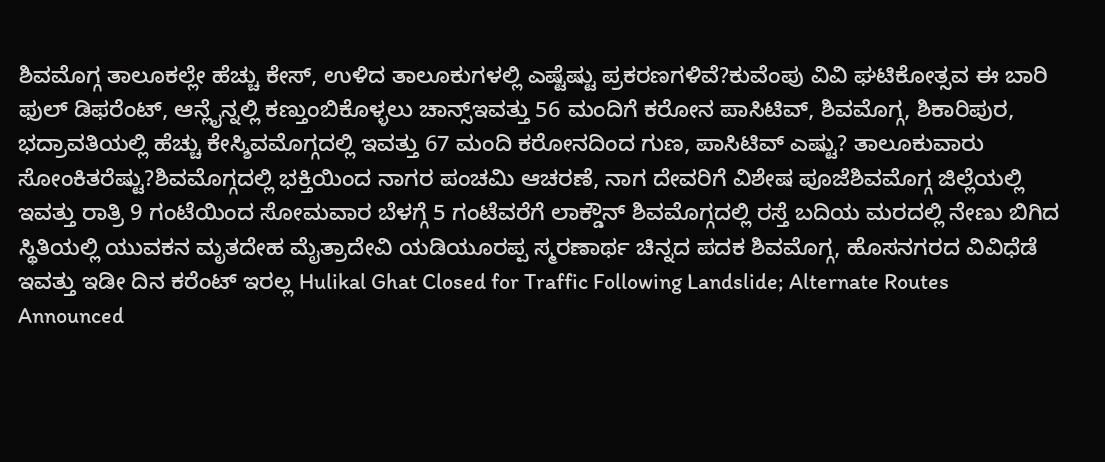ಶಿವಮೊಗ್ಗ ತಾಲೂಕಲ್ಲೇ ಹೆಚ್ಚು ಕೇಸ್, ಉಳಿದ ತಾಲೂಕುಗಳಲ್ಲಿ ಎಷ್ಟೆಷ್ಟು ಪ್ರಕರಣಗಳಿವೆ?ಕುವೆಂಪು ವಿವಿ ಘಟಿಕೋತ್ಸವ ಈ ಬಾರಿ ಫುಲ್ ಡಿಫರೆಂಟ್, ಆನ್ಲೈನ್ನಲ್ಲಿ ಕಣ್ತುಂಬಿಕೊಳ್ಳಲು ಚಾನ್ಸ್ಇವತ್ತು 56 ಮಂದಿಗೆ ಕರೋನ ಪಾಸಿಟಿವ್, ಶಿವಮೊಗ್ಗ, ಶಿಕಾರಿಪುರ, ಭದ್ರಾವತಿಯಲ್ಲಿ ಹೆಚ್ಚು ಕೇಸ್ಶಿವಮೊಗ್ಗದಲ್ಲಿ ಇವತ್ತು 67 ಮಂದಿ ಕರೋನದಿಂದ ಗುಣ, ಪಾಸಿಟಿವ್ ಎಷ್ಟು? ತಾಲೂಕುವಾರು ಸೋಂಕಿತರೆಷ್ಟು?ಶಿವಮೊಗ್ಗದಲ್ಲಿ ಭಕ್ತಿಯಿಂದ ನಾಗರ ಪಂಚಮಿ ಆಚರಣೆ, ನಾಗ ದೇವರಿಗೆ ವಿಶೇಷ ಪೂಜೆಶಿವಮೊಗ್ಗ ಜಿಲ್ಲೆಯಲ್ಲಿ ಇವತ್ತು ರಾತ್ರಿ 9 ಗಂಟೆಯಿಂದ ಸೋಮವಾರ ಬೆಳಗ್ಗೆ 5 ಗಂಟೆವರೆಗೆ ಲಾಕ್ಡೌನ್ ಶಿವಮೊಗ್ಗದಲ್ಲಿ ರಸ್ತೆ ಬದಿಯ ಮರದಲ್ಲಿ ನೇಣು ಬಿಗಿದ ಸ್ಥಿತಿಯಲ್ಲಿ ಯುವಕನ ಮೃತದೇಹ ಮೈತ್ರಾದೇವಿ ಯಡಿಯೂರಪ್ಪ ಸ್ಮರಣಾರ್ಥ ಚಿನ್ನದ ಪದಕ ಶಿವಮೊಗ್ಗ, ಹೊಸನಗರದ ವಿವಿಧೆಡೆ ಇವತ್ತು ಇಡೀ ದಿನ ಕರೆಂಟ್ ಇರಲ್ಲ Hulikal Ghat Closed for Traffic Following Landslide; Alternate Routes Announced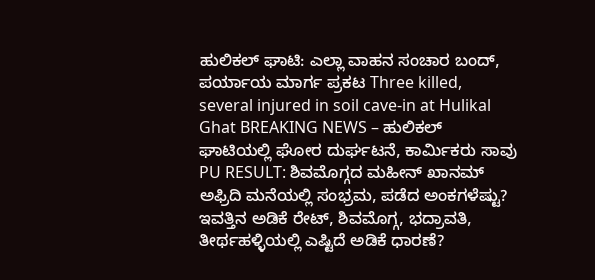ಹುಲಿಕಲ್ ಘಾಟಿ: ಎಲ್ಲಾ ವಾಹನ ಸಂಚಾರ ಬಂದ್, ಪರ್ಯಾಯ ಮಾರ್ಗ ಪ್ರಕಟ Three killed, several injured in soil cave-in at Hulikal Ghat BREAKING NEWS – ಹುಲಿಕಲ್ ಘಾಟಿಯಲ್ಲಿ ಘೋರ ದುರ್ಘಟನೆ, ಕಾರ್ಮಿಕರು ಸಾವು PU RESULT: ಶಿವಮೊಗ್ಗದ ಮಹೀನ್ ಖಾನಮ್ ಅಫ್ರಿದಿ ಮನೆಯಲ್ಲಿ ಸಂಭ್ರಮ, ಪಡೆದ ಅಂಕಗಳೆಷ್ಟು? ಇವತ್ತಿನ ಅಡಿಕೆ ರೇಟ್, ಶಿವಮೊಗ್ಗ, ಭದ್ರಾವತಿ, ತೀರ್ಥಹಳ್ಳಿಯಲ್ಲಿ ಎಷ್ಟಿದೆ ಅಡಿಕೆ ಧಾರಣೆ?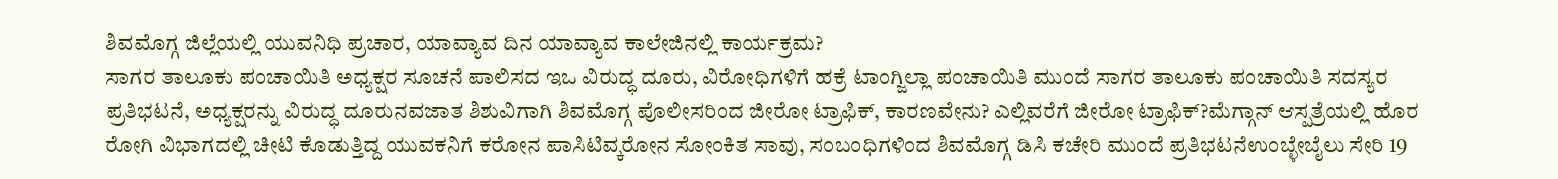ಶಿವಮೊಗ್ಗ ಜಿಲ್ಲೆಯಲ್ಲಿ ಯುವನಿಧಿ ಪ್ರಚಾರ, ಯಾವ್ಯಾವ ದಿನ ಯಾವ್ಯಾವ ಕಾಲೇಜಿನಲ್ಲಿ ಕಾರ್ಯಕ್ರಮ?
ಸಾಗರ ತಾಲೂಕು ಪಂಚಾಯಿತಿ ಅಧ್ಯಕ್ಷರ ಸೂಚನೆ ಪಾಲಿಸದ ಇಒ ವಿರುದ್ಧ ದೂರು, ವಿರೋಧಿಗಳಿಗೆ ಹಕ್ರೆ ಟಾಂಗ್ಜಿಲ್ಲಾ ಪಂಚಾಯಿತಿ ಮುಂದೆ ಸಾಗರ ತಾಲೂಕು ಪಂಚಾಯಿತಿ ಸದಸ್ಯರ ಪ್ರತಿಭಟನೆ, ಅಧ್ಯಕ್ಷರನ್ನು ವಿರುದ್ಧ ದೂರುನವಜಾತ ಶಿಶುವಿಗಾಗಿ ಶಿವಮೊಗ್ಗ ಪೊಲೀಸರಿಂದ ಜೀರೋ ಟ್ರಾಫಿಕ್, ಕಾರಣವೇನು? ಎಲ್ಲಿವರೆಗೆ ಜೀರೋ ಟ್ರಾಫಿಕ್?ಮೆಗ್ಗಾನ್ ಆಸ್ಪತ್ರೆಯಲ್ಲಿ ಹೊರ ರೋಗಿ ವಿಭಾಗದಲ್ಲಿ ಚೀಟಿ ಕೊಡುತ್ತಿದ್ದ ಯುವಕನಿಗೆ ಕರೋನ ಪಾಸಿಟಿವ್ಕರೋನ ಸೋಂಕಿತ ಸಾವು, ಸಂಬಂಧಿಗಳಿಂದ ಶಿವಮೊಗ್ಗ ಡಿಸಿ ಕಚೇರಿ ಮುಂದೆ ಪ್ರತಿಭಟನೆಉಂಬ್ಳೇಬೈಲು ಸೇರಿ 19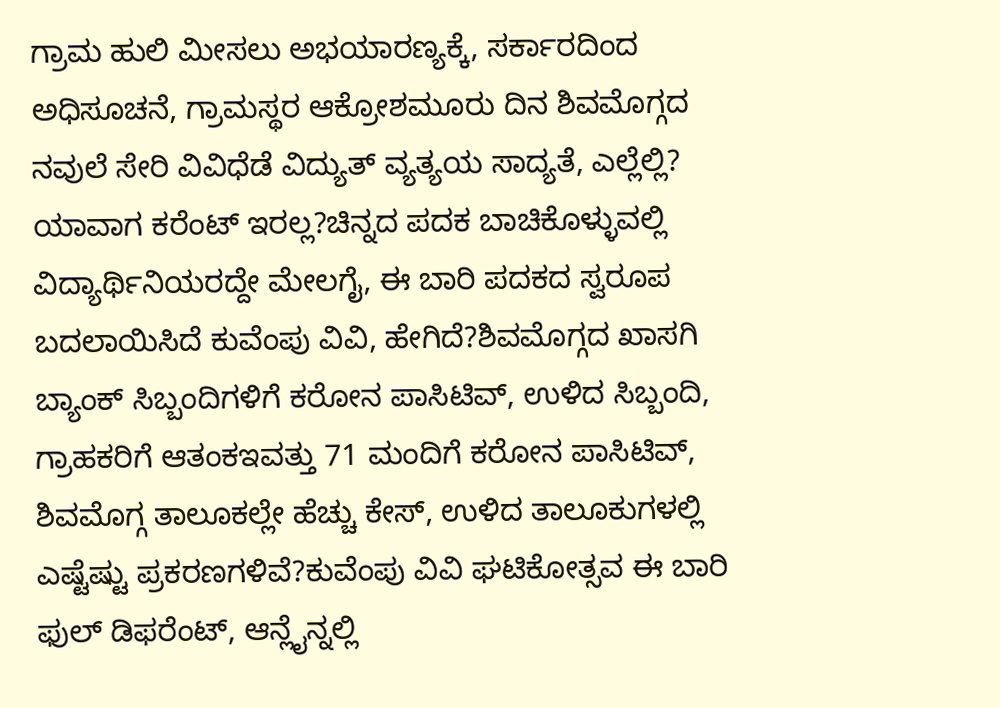ಗ್ರಾಮ ಹುಲಿ ಮೀಸಲು ಅಭಯಾರಣ್ಯಕ್ಕೆ, ಸರ್ಕಾರದಿಂದ ಅಧಿಸೂಚನೆ, ಗ್ರಾಮಸ್ಥರ ಆಕ್ರೋಶಮೂರು ದಿನ ಶಿವಮೊಗ್ಗದ ನವುಲೆ ಸೇರಿ ವಿವಿಧೆಡೆ ವಿದ್ಯುತ್ ವ್ಯತ್ಯಯ ಸಾದ್ಯತೆ, ಎಲ್ಲೆಲ್ಲಿ? ಯಾವಾಗ ಕರೆಂಟ್ ಇರಲ್ಲ?ಚಿನ್ನದ ಪದಕ ಬಾಚಿಕೊಳ್ಳುವಲ್ಲಿ ವಿದ್ಯಾರ್ಥಿನಿಯರದ್ದೇ ಮೇಲಗೈ, ಈ ಬಾರಿ ಪದಕದ ಸ್ವರೂಪ ಬದಲಾಯಿಸಿದೆ ಕುವೆಂಪು ವಿವಿ, ಹೇಗಿದೆ?ಶಿವಮೊಗ್ಗದ ಖಾಸಗಿ ಬ್ಯಾಂಕ್ ಸಿಬ್ಬಂದಿಗಳಿಗೆ ಕರೋನ ಪಾಸಿಟಿವ್, ಉಳಿದ ಸಿಬ್ಬಂದಿ, ಗ್ರಾಹಕರಿಗೆ ಆತಂಕಇವತ್ತು 71 ಮಂದಿಗೆ ಕರೋನ ಪಾಸಿಟಿವ್, ಶಿವಮೊಗ್ಗ ತಾಲೂಕಲ್ಲೇ ಹೆಚ್ಚು ಕೇಸ್, ಉಳಿದ ತಾಲೂಕುಗಳಲ್ಲಿ ಎಷ್ಟೆಷ್ಟು ಪ್ರಕರಣಗಳಿವೆ?ಕುವೆಂಪು ವಿವಿ ಘಟಿಕೋತ್ಸವ ಈ ಬಾರಿ ಫುಲ್ ಡಿಫರೆಂಟ್, ಆನ್ಲೈನ್ನಲ್ಲಿ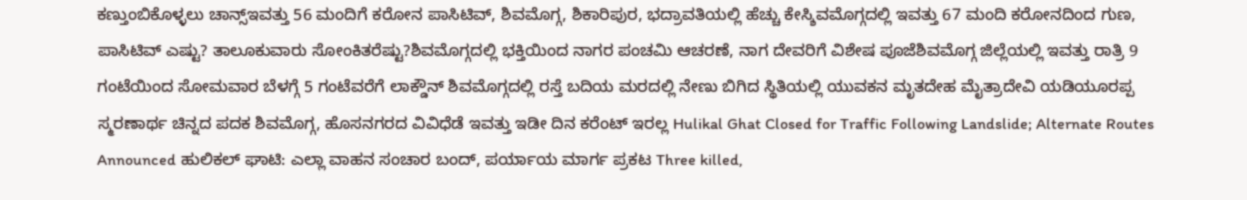ಕಣ್ತುಂಬಿಕೊಳ್ಳಲು ಚಾನ್ಸ್ಇವತ್ತು 56 ಮಂದಿಗೆ ಕರೋನ ಪಾಸಿಟಿವ್, ಶಿವಮೊಗ್ಗ, ಶಿಕಾರಿಪುರ, ಭದ್ರಾವತಿಯಲ್ಲಿ ಹೆಚ್ಚು ಕೇಸ್ಶಿವಮೊಗ್ಗದಲ್ಲಿ ಇವತ್ತು 67 ಮಂದಿ ಕರೋನದಿಂದ ಗುಣ, ಪಾಸಿಟಿವ್ ಎಷ್ಟು? ತಾಲೂಕುವಾರು ಸೋಂಕಿತರೆಷ್ಟು?ಶಿವಮೊಗ್ಗದಲ್ಲಿ ಭಕ್ತಿಯಿಂದ ನಾಗರ ಪಂಚಮಿ ಆಚರಣೆ, ನಾಗ ದೇವರಿಗೆ ವಿಶೇಷ ಪೂಜೆಶಿವಮೊಗ್ಗ ಜಿಲ್ಲೆಯಲ್ಲಿ ಇವತ್ತು ರಾತ್ರಿ 9 ಗಂಟೆಯಿಂದ ಸೋಮವಾರ ಬೆಳಗ್ಗೆ 5 ಗಂಟೆವರೆಗೆ ಲಾಕ್ಡೌನ್ ಶಿವಮೊಗ್ಗದಲ್ಲಿ ರಸ್ತೆ ಬದಿಯ ಮರದಲ್ಲಿ ನೇಣು ಬಿಗಿದ ಸ್ಥಿತಿಯಲ್ಲಿ ಯುವಕನ ಮೃತದೇಹ ಮೈತ್ರಾದೇವಿ ಯಡಿಯೂರಪ್ಪ ಸ್ಮರಣಾರ್ಥ ಚಿನ್ನದ ಪದಕ ಶಿವಮೊಗ್ಗ, ಹೊಸನಗರದ ವಿವಿಧೆಡೆ ಇವತ್ತು ಇಡೀ ದಿನ ಕರೆಂಟ್ ಇರಲ್ಲ Hulikal Ghat Closed for Traffic Following Landslide; Alternate Routes Announced ಹುಲಿಕಲ್ ಘಾಟಿ: ಎಲ್ಲಾ ವಾಹನ ಸಂಚಾರ ಬಂದ್, ಪರ್ಯಾಯ ಮಾರ್ಗ ಪ್ರಕಟ Three killed,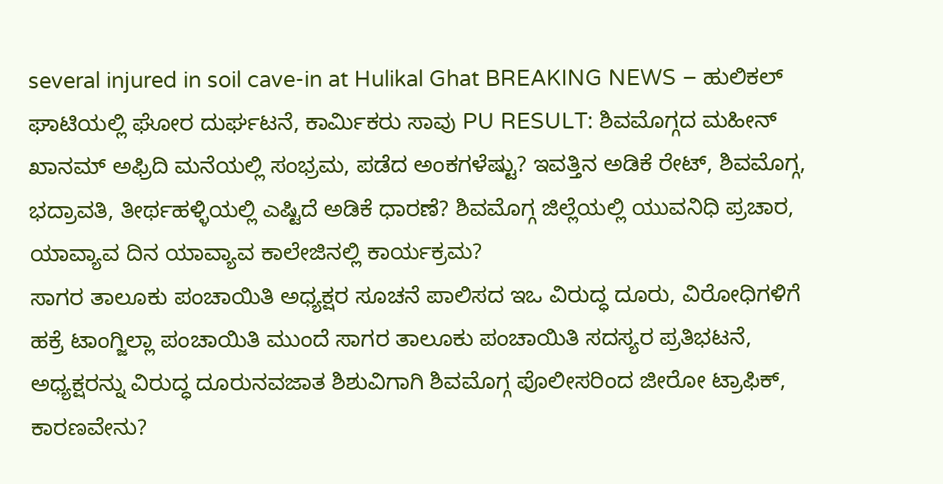several injured in soil cave-in at Hulikal Ghat BREAKING NEWS – ಹುಲಿಕಲ್ ಘಾಟಿಯಲ್ಲಿ ಘೋರ ದುರ್ಘಟನೆ, ಕಾರ್ಮಿಕರು ಸಾವು PU RESULT: ಶಿವಮೊಗ್ಗದ ಮಹೀನ್ ಖಾನಮ್ ಅಫ್ರಿದಿ ಮನೆಯಲ್ಲಿ ಸಂಭ್ರಮ, ಪಡೆದ ಅಂಕಗಳೆಷ್ಟು? ಇವತ್ತಿನ ಅಡಿಕೆ ರೇಟ್, ಶಿವಮೊಗ್ಗ, ಭದ್ರಾವತಿ, ತೀರ್ಥಹಳ್ಳಿಯಲ್ಲಿ ಎಷ್ಟಿದೆ ಅಡಿಕೆ ಧಾರಣೆ? ಶಿವಮೊಗ್ಗ ಜಿಲ್ಲೆಯಲ್ಲಿ ಯುವನಿಧಿ ಪ್ರಚಾರ, ಯಾವ್ಯಾವ ದಿನ ಯಾವ್ಯಾವ ಕಾಲೇಜಿನಲ್ಲಿ ಕಾರ್ಯಕ್ರಮ?
ಸಾಗರ ತಾಲೂಕು ಪಂಚಾಯಿತಿ ಅಧ್ಯಕ್ಷರ ಸೂಚನೆ ಪಾಲಿಸದ ಇಒ ವಿರುದ್ಧ ದೂರು, ವಿರೋಧಿಗಳಿಗೆ ಹಕ್ರೆ ಟಾಂಗ್ಜಿಲ್ಲಾ ಪಂಚಾಯಿತಿ ಮುಂದೆ ಸಾಗರ ತಾಲೂಕು ಪಂಚಾಯಿತಿ ಸದಸ್ಯರ ಪ್ರತಿಭಟನೆ, ಅಧ್ಯಕ್ಷರನ್ನು ವಿರುದ್ಧ ದೂರುನವಜಾತ ಶಿಶುವಿಗಾಗಿ ಶಿವಮೊಗ್ಗ ಪೊಲೀಸರಿಂದ ಜೀರೋ ಟ್ರಾಫಿಕ್, ಕಾರಣವೇನು?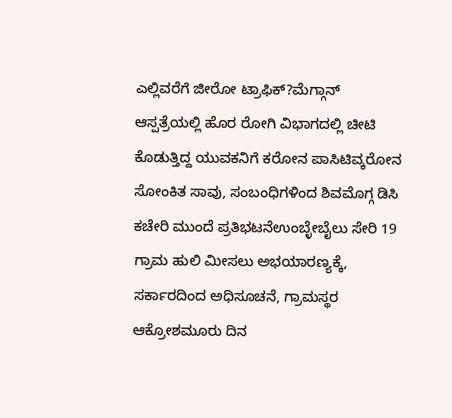ಎಲ್ಲಿವರೆಗೆ ಜೀರೋ ಟ್ರಾಫಿಕ್?ಮೆಗ್ಗಾನ್ ಆಸ್ಪತ್ರೆಯಲ್ಲಿ ಹೊರ ರೋಗಿ ವಿಭಾಗದಲ್ಲಿ ಚೀಟಿ ಕೊಡುತ್ತಿದ್ದ ಯುವಕನಿಗೆ ಕರೋನ ಪಾಸಿಟಿವ್ಕರೋನ ಸೋಂಕಿತ ಸಾವು, ಸಂಬಂಧಿಗಳಿಂದ ಶಿವಮೊಗ್ಗ ಡಿಸಿ ಕಚೇರಿ ಮುಂದೆ ಪ್ರತಿಭಟನೆಉಂಬ್ಳೇಬೈಲು ಸೇರಿ 19 ಗ್ರಾಮ ಹುಲಿ ಮೀಸಲು ಅಭಯಾರಣ್ಯಕ್ಕೆ, ಸರ್ಕಾರದಿಂದ ಅಧಿಸೂಚನೆ, ಗ್ರಾಮಸ್ಥರ ಆಕ್ರೋಶಮೂರು ದಿನ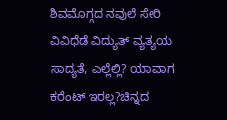ಶಿವಮೊಗ್ಗದ ನವುಲೆ ಸೇರಿ ವಿವಿಧೆಡೆ ವಿದ್ಯುತ್ ವ್ಯತ್ಯಯ ಸಾದ್ಯತೆ, ಎಲ್ಲೆಲ್ಲಿ? ಯಾವಾಗ ಕರೆಂಟ್ ಇರಲ್ಲ?ಚಿನ್ನದ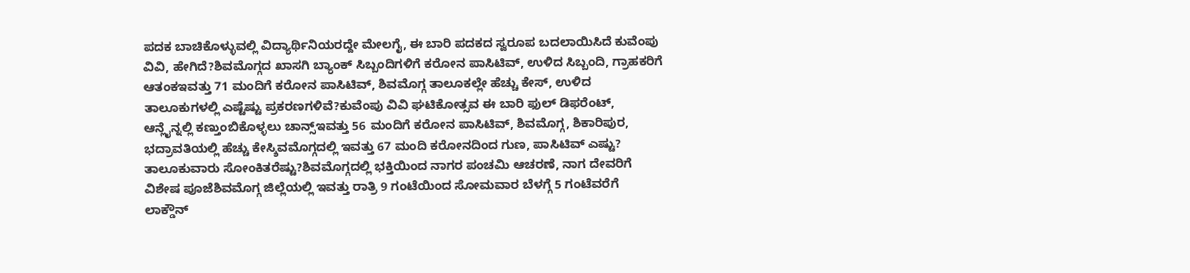ಪದಕ ಬಾಚಿಕೊಳ್ಳುವಲ್ಲಿ ವಿದ್ಯಾರ್ಥಿನಿಯರದ್ದೇ ಮೇಲಗೈ, ಈ ಬಾರಿ ಪದಕದ ಸ್ವರೂಪ ಬದಲಾಯಿಸಿದೆ ಕುವೆಂಪು ವಿವಿ, ಹೇಗಿದೆ?ಶಿವಮೊಗ್ಗದ ಖಾಸಗಿ ಬ್ಯಾಂಕ್ ಸಿಬ್ಬಂದಿಗಳಿಗೆ ಕರೋನ ಪಾಸಿಟಿವ್, ಉಳಿದ ಸಿಬ್ಬಂದಿ, ಗ್ರಾಹಕರಿಗೆ ಆತಂಕಇವತ್ತು 71 ಮಂದಿಗೆ ಕರೋನ ಪಾಸಿಟಿವ್, ಶಿವಮೊಗ್ಗ ತಾಲೂಕಲ್ಲೇ ಹೆಚ್ಚು ಕೇಸ್, ಉಳಿದ ತಾಲೂಕುಗಳಲ್ಲಿ ಎಷ್ಟೆಷ್ಟು ಪ್ರಕರಣಗಳಿವೆ?ಕುವೆಂಪು ವಿವಿ ಘಟಿಕೋತ್ಸವ ಈ ಬಾರಿ ಫುಲ್ ಡಿಫರೆಂಟ್, ಆನ್ಲೈನ್ನಲ್ಲಿ ಕಣ್ತುಂಬಿಕೊಳ್ಳಲು ಚಾನ್ಸ್ಇವತ್ತು 56 ಮಂದಿಗೆ ಕರೋನ ಪಾಸಿಟಿವ್, ಶಿವಮೊಗ್ಗ, ಶಿಕಾರಿಪುರ, ಭದ್ರಾವತಿಯಲ್ಲಿ ಹೆಚ್ಚು ಕೇಸ್ಶಿವಮೊಗ್ಗದಲ್ಲಿ ಇವತ್ತು 67 ಮಂದಿ ಕರೋನದಿಂದ ಗುಣ, ಪಾಸಿಟಿವ್ ಎಷ್ಟು? ತಾಲೂಕುವಾರು ಸೋಂಕಿತರೆಷ್ಟು?ಶಿವಮೊಗ್ಗದಲ್ಲಿ ಭಕ್ತಿಯಿಂದ ನಾಗರ ಪಂಚಮಿ ಆಚರಣೆ, ನಾಗ ದೇವರಿಗೆ ವಿಶೇಷ ಪೂಜೆಶಿವಮೊಗ್ಗ ಜಿಲ್ಲೆಯಲ್ಲಿ ಇವತ್ತು ರಾತ್ರಿ 9 ಗಂಟೆಯಿಂದ ಸೋಮವಾರ ಬೆಳಗ್ಗೆ 5 ಗಂಟೆವರೆಗೆ ಲಾಕ್ಡೌನ್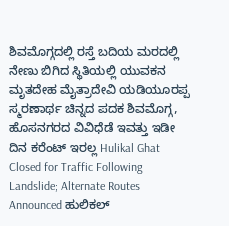ಶಿವಮೊಗ್ಗದಲ್ಲಿ ರಸ್ತೆ ಬದಿಯ ಮರದಲ್ಲಿ ನೇಣು ಬಿಗಿದ ಸ್ಥಿತಿಯಲ್ಲಿ ಯುವಕನ ಮೃತದೇಹ ಮೈತ್ರಾದೇವಿ ಯಡಿಯೂರಪ್ಪ ಸ್ಮರಣಾರ್ಥ ಚಿನ್ನದ ಪದಕ ಶಿವಮೊಗ್ಗ, ಹೊಸನಗರದ ವಿವಿಧೆಡೆ ಇವತ್ತು ಇಡೀ ದಿನ ಕರೆಂಟ್ ಇರಲ್ಲ Hulikal Ghat Closed for Traffic Following Landslide; Alternate Routes Announced ಹುಲಿಕಲ್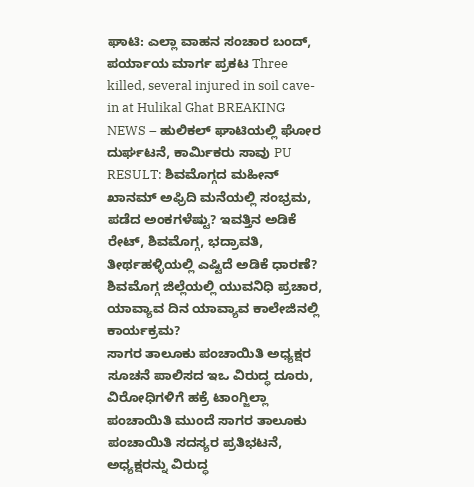ಘಾಟಿ: ಎಲ್ಲಾ ವಾಹನ ಸಂಚಾರ ಬಂದ್, ಪರ್ಯಾಯ ಮಾರ್ಗ ಪ್ರಕಟ Three killed, several injured in soil cave-in at Hulikal Ghat BREAKING NEWS – ಹುಲಿಕಲ್ ಘಾಟಿಯಲ್ಲಿ ಘೋರ ದುರ್ಘಟನೆ, ಕಾರ್ಮಿಕರು ಸಾವು PU RESULT: ಶಿವಮೊಗ್ಗದ ಮಹೀನ್ ಖಾನಮ್ ಅಫ್ರಿದಿ ಮನೆಯಲ್ಲಿ ಸಂಭ್ರಮ, ಪಡೆದ ಅಂಕಗಳೆಷ್ಟು? ಇವತ್ತಿನ ಅಡಿಕೆ ರೇಟ್, ಶಿವಮೊಗ್ಗ, ಭದ್ರಾವತಿ, ತೀರ್ಥಹಳ್ಳಿಯಲ್ಲಿ ಎಷ್ಟಿದೆ ಅಡಿಕೆ ಧಾರಣೆ? ಶಿವಮೊಗ್ಗ ಜಿಲ್ಲೆಯಲ್ಲಿ ಯುವನಿಧಿ ಪ್ರಚಾರ, ಯಾವ್ಯಾವ ದಿನ ಯಾವ್ಯಾವ ಕಾಲೇಜಿನಲ್ಲಿ ಕಾರ್ಯಕ್ರಮ?
ಸಾಗರ ತಾಲೂಕು ಪಂಚಾಯಿತಿ ಅಧ್ಯಕ್ಷರ ಸೂಚನೆ ಪಾಲಿಸದ ಇಒ ವಿರುದ್ಧ ದೂರು, ವಿರೋಧಿಗಳಿಗೆ ಹಕ್ರೆ ಟಾಂಗ್ಜಿಲ್ಲಾ ಪಂಚಾಯಿತಿ ಮುಂದೆ ಸಾಗರ ತಾಲೂಕು ಪಂಚಾಯಿತಿ ಸದಸ್ಯರ ಪ್ರತಿಭಟನೆ, ಅಧ್ಯಕ್ಷರನ್ನು ವಿರುದ್ಧ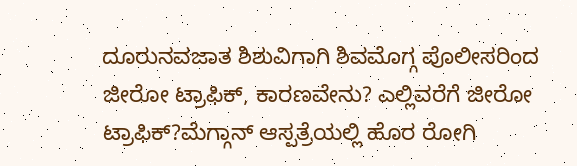ದೂರುನವಜಾತ ಶಿಶುವಿಗಾಗಿ ಶಿವಮೊಗ್ಗ ಪೊಲೀಸರಿಂದ ಜೀರೋ ಟ್ರಾಫಿಕ್, ಕಾರಣವೇನು? ಎಲ್ಲಿವರೆಗೆ ಜೀರೋ ಟ್ರಾಫಿಕ್?ಮೆಗ್ಗಾನ್ ಆಸ್ಪತ್ರೆಯಲ್ಲಿ ಹೊರ ರೋಗಿ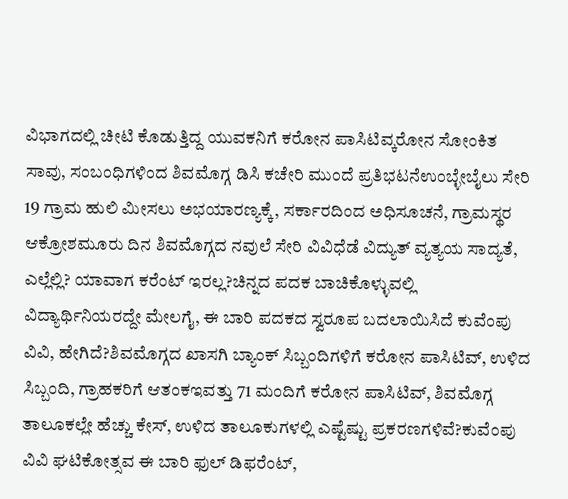ವಿಭಾಗದಲ್ಲಿ ಚೀಟಿ ಕೊಡುತ್ತಿದ್ದ ಯುವಕನಿಗೆ ಕರೋನ ಪಾಸಿಟಿವ್ಕರೋನ ಸೋಂಕಿತ ಸಾವು, ಸಂಬಂಧಿಗಳಿಂದ ಶಿವಮೊಗ್ಗ ಡಿಸಿ ಕಚೇರಿ ಮುಂದೆ ಪ್ರತಿಭಟನೆಉಂಬ್ಳೇಬೈಲು ಸೇರಿ 19 ಗ್ರಾಮ ಹುಲಿ ಮೀಸಲು ಅಭಯಾರಣ್ಯಕ್ಕೆ, ಸರ್ಕಾರದಿಂದ ಅಧಿಸೂಚನೆ, ಗ್ರಾಮಸ್ಥರ ಆಕ್ರೋಶಮೂರು ದಿನ ಶಿವಮೊಗ್ಗದ ನವುಲೆ ಸೇರಿ ವಿವಿಧೆಡೆ ವಿದ್ಯುತ್ ವ್ಯತ್ಯಯ ಸಾದ್ಯತೆ, ಎಲ್ಲೆಲ್ಲಿ? ಯಾವಾಗ ಕರೆಂಟ್ ಇರಲ್ಲ?ಚಿನ್ನದ ಪದಕ ಬಾಚಿಕೊಳ್ಳುವಲ್ಲಿ ವಿದ್ಯಾರ್ಥಿನಿಯರದ್ದೇ ಮೇಲಗೈ, ಈ ಬಾರಿ ಪದಕದ ಸ್ವರೂಪ ಬದಲಾಯಿಸಿದೆ ಕುವೆಂಪು ವಿವಿ, ಹೇಗಿದೆ?ಶಿವಮೊಗ್ಗದ ಖಾಸಗಿ ಬ್ಯಾಂಕ್ ಸಿಬ್ಬಂದಿಗಳಿಗೆ ಕರೋನ ಪಾಸಿಟಿವ್, ಉಳಿದ ಸಿಬ್ಬಂದಿ, ಗ್ರಾಹಕರಿಗೆ ಆತಂಕಇವತ್ತು 71 ಮಂದಿಗೆ ಕರೋನ ಪಾಸಿಟಿವ್, ಶಿವಮೊಗ್ಗ ತಾಲೂಕಲ್ಲೇ ಹೆಚ್ಚು ಕೇಸ್, ಉಳಿದ ತಾಲೂಕುಗಳಲ್ಲಿ ಎಷ್ಟೆಷ್ಟು ಪ್ರಕರಣಗಳಿವೆ?ಕುವೆಂಪು ವಿವಿ ಘಟಿಕೋತ್ಸವ ಈ ಬಾರಿ ಫುಲ್ ಡಿಫರೆಂಟ್,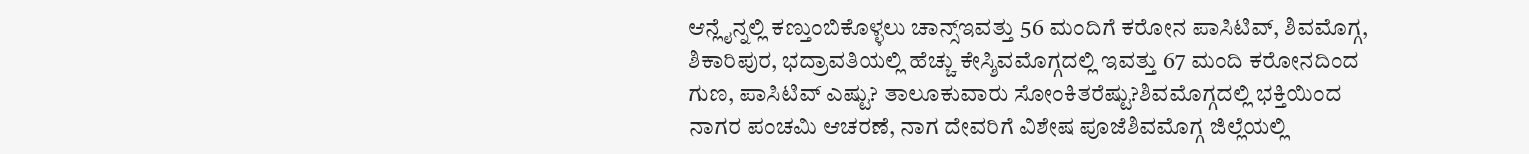ಆನ್ಲೈನ್ನಲ್ಲಿ ಕಣ್ತುಂಬಿಕೊಳ್ಳಲು ಚಾನ್ಸ್ಇವತ್ತು 56 ಮಂದಿಗೆ ಕರೋನ ಪಾಸಿಟಿವ್, ಶಿವಮೊಗ್ಗ, ಶಿಕಾರಿಪುರ, ಭದ್ರಾವತಿಯಲ್ಲಿ ಹೆಚ್ಚು ಕೇಸ್ಶಿವಮೊಗ್ಗದಲ್ಲಿ ಇವತ್ತು 67 ಮಂದಿ ಕರೋನದಿಂದ ಗುಣ, ಪಾಸಿಟಿವ್ ಎಷ್ಟು? ತಾಲೂಕುವಾರು ಸೋಂಕಿತರೆಷ್ಟು?ಶಿವಮೊಗ್ಗದಲ್ಲಿ ಭಕ್ತಿಯಿಂದ ನಾಗರ ಪಂಚಮಿ ಆಚರಣೆ, ನಾಗ ದೇವರಿಗೆ ವಿಶೇಷ ಪೂಜೆಶಿವಮೊಗ್ಗ ಜಿಲ್ಲೆಯಲ್ಲಿ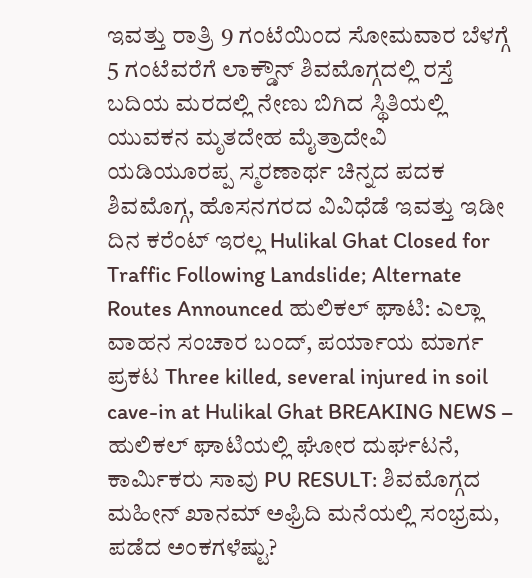ಇವತ್ತು ರಾತ್ರಿ 9 ಗಂಟೆಯಿಂದ ಸೋಮವಾರ ಬೆಳಗ್ಗೆ 5 ಗಂಟೆವರೆಗೆ ಲಾಕ್ಡೌನ್ ಶಿವಮೊಗ್ಗದಲ್ಲಿ ರಸ್ತೆ ಬದಿಯ ಮರದಲ್ಲಿ ನೇಣು ಬಿಗಿದ ಸ್ಥಿತಿಯಲ್ಲಿ ಯುವಕನ ಮೃತದೇಹ ಮೈತ್ರಾದೇವಿ ಯಡಿಯೂರಪ್ಪ ಸ್ಮರಣಾರ್ಥ ಚಿನ್ನದ ಪದಕ ಶಿವಮೊಗ್ಗ, ಹೊಸನಗರದ ವಿವಿಧೆಡೆ ಇವತ್ತು ಇಡೀ ದಿನ ಕರೆಂಟ್ ಇರಲ್ಲ Hulikal Ghat Closed for Traffic Following Landslide; Alternate Routes Announced ಹುಲಿಕಲ್ ಘಾಟಿ: ಎಲ್ಲಾ ವಾಹನ ಸಂಚಾರ ಬಂದ್, ಪರ್ಯಾಯ ಮಾರ್ಗ ಪ್ರಕಟ Three killed, several injured in soil cave-in at Hulikal Ghat BREAKING NEWS – ಹುಲಿಕಲ್ ಘಾಟಿಯಲ್ಲಿ ಘೋರ ದುರ್ಘಟನೆ, ಕಾರ್ಮಿಕರು ಸಾವು PU RESULT: ಶಿವಮೊಗ್ಗದ ಮಹೀನ್ ಖಾನಮ್ ಅಫ್ರಿದಿ ಮನೆಯಲ್ಲಿ ಸಂಭ್ರಮ, ಪಡೆದ ಅಂಕಗಳೆಷ್ಟು?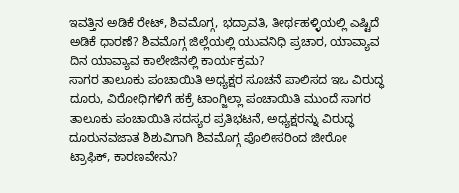ಇವತ್ತಿನ ಅಡಿಕೆ ರೇಟ್, ಶಿವಮೊಗ್ಗ, ಭದ್ರಾವತಿ, ತೀರ್ಥಹಳ್ಳಿಯಲ್ಲಿ ಎಷ್ಟಿದೆ ಅಡಿಕೆ ಧಾರಣೆ? ಶಿವಮೊಗ್ಗ ಜಿಲ್ಲೆಯಲ್ಲಿ ಯುವನಿಧಿ ಪ್ರಚಾರ, ಯಾವ್ಯಾವ ದಿನ ಯಾವ್ಯಾವ ಕಾಲೇಜಿನಲ್ಲಿ ಕಾರ್ಯಕ್ರಮ?
ಸಾಗರ ತಾಲೂಕು ಪಂಚಾಯಿತಿ ಅಧ್ಯಕ್ಷರ ಸೂಚನೆ ಪಾಲಿಸದ ಇಒ ವಿರುದ್ಧ ದೂರು, ವಿರೋಧಿಗಳಿಗೆ ಹಕ್ರೆ ಟಾಂಗ್ಜಿಲ್ಲಾ ಪಂಚಾಯಿತಿ ಮುಂದೆ ಸಾಗರ ತಾಲೂಕು ಪಂಚಾಯಿತಿ ಸದಸ್ಯರ ಪ್ರತಿಭಟನೆ, ಅಧ್ಯಕ್ಷರನ್ನು ವಿರುದ್ಧ ದೂರುನವಜಾತ ಶಿಶುವಿಗಾಗಿ ಶಿವಮೊಗ್ಗ ಪೊಲೀಸರಿಂದ ಜೀರೋ ಟ್ರಾಫಿಕ್, ಕಾರಣವೇನು?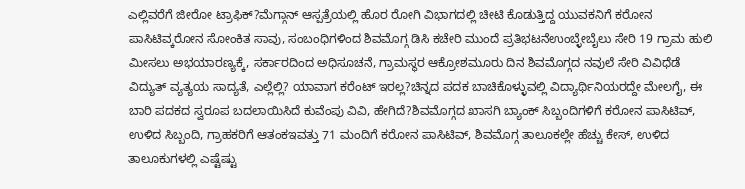ಎಲ್ಲಿವರೆಗೆ ಜೀರೋ ಟ್ರಾಫಿಕ್?ಮೆಗ್ಗಾನ್ ಆಸ್ಪತ್ರೆಯಲ್ಲಿ ಹೊರ ರೋಗಿ ವಿಭಾಗದಲ್ಲಿ ಚೀಟಿ ಕೊಡುತ್ತಿದ್ದ ಯುವಕನಿಗೆ ಕರೋನ ಪಾಸಿಟಿವ್ಕರೋನ ಸೋಂಕಿತ ಸಾವು, ಸಂಬಂಧಿಗಳಿಂದ ಶಿವಮೊಗ್ಗ ಡಿಸಿ ಕಚೇರಿ ಮುಂದೆ ಪ್ರತಿಭಟನೆಉಂಬ್ಳೇಬೈಲು ಸೇರಿ 19 ಗ್ರಾಮ ಹುಲಿ ಮೀಸಲು ಅಭಯಾರಣ್ಯಕ್ಕೆ, ಸರ್ಕಾರದಿಂದ ಅಧಿಸೂಚನೆ, ಗ್ರಾಮಸ್ಥರ ಆಕ್ರೋಶಮೂರು ದಿನ ಶಿವಮೊಗ್ಗದ ನವುಲೆ ಸೇರಿ ವಿವಿಧೆಡೆ ವಿದ್ಯುತ್ ವ್ಯತ್ಯಯ ಸಾದ್ಯತೆ, ಎಲ್ಲೆಲ್ಲಿ? ಯಾವಾಗ ಕರೆಂಟ್ ಇರಲ್ಲ?ಚಿನ್ನದ ಪದಕ ಬಾಚಿಕೊಳ್ಳುವಲ್ಲಿ ವಿದ್ಯಾರ್ಥಿನಿಯರದ್ದೇ ಮೇಲಗೈ, ಈ ಬಾರಿ ಪದಕದ ಸ್ವರೂಪ ಬದಲಾಯಿಸಿದೆ ಕುವೆಂಪು ವಿವಿ, ಹೇಗಿದೆ?ಶಿವಮೊಗ್ಗದ ಖಾಸಗಿ ಬ್ಯಾಂಕ್ ಸಿಬ್ಬಂದಿಗಳಿಗೆ ಕರೋನ ಪಾಸಿಟಿವ್, ಉಳಿದ ಸಿಬ್ಬಂದಿ, ಗ್ರಾಹಕರಿಗೆ ಆತಂಕಇವತ್ತು 71 ಮಂದಿಗೆ ಕರೋನ ಪಾಸಿಟಿವ್, ಶಿವಮೊಗ್ಗ ತಾಲೂಕಲ್ಲೇ ಹೆಚ್ಚು ಕೇಸ್, ಉಳಿದ ತಾಲೂಕುಗಳಲ್ಲಿ ಎಷ್ಟೆಷ್ಟು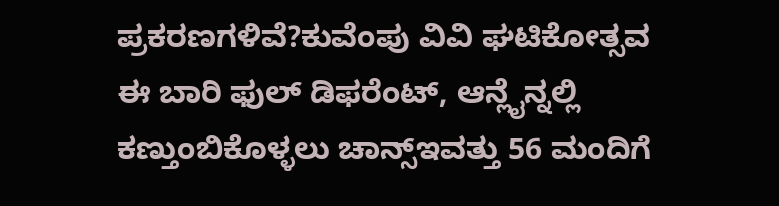ಪ್ರಕರಣಗಳಿವೆ?ಕುವೆಂಪು ವಿವಿ ಘಟಿಕೋತ್ಸವ ಈ ಬಾರಿ ಫುಲ್ ಡಿಫರೆಂಟ್, ಆನ್ಲೈನ್ನಲ್ಲಿ ಕಣ್ತುಂಬಿಕೊಳ್ಳಲು ಚಾನ್ಸ್ಇವತ್ತು 56 ಮಂದಿಗೆ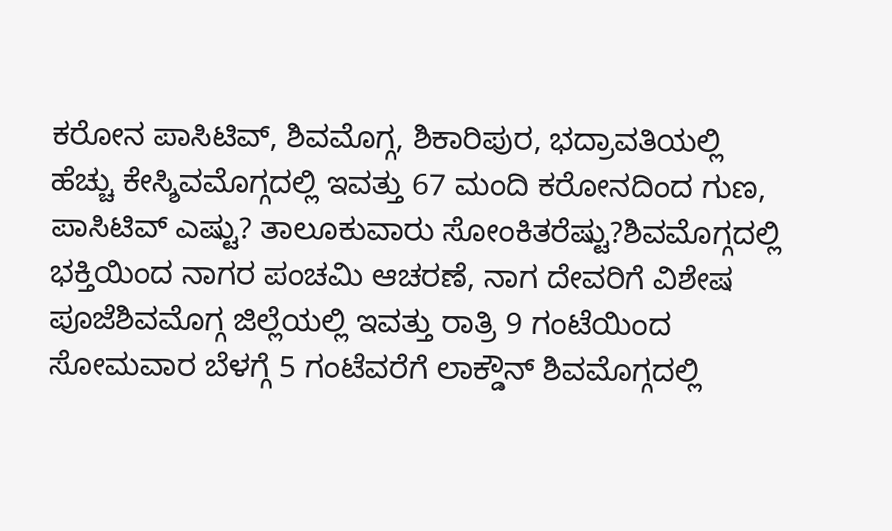ಕರೋನ ಪಾಸಿಟಿವ್, ಶಿವಮೊಗ್ಗ, ಶಿಕಾರಿಪುರ, ಭದ್ರಾವತಿಯಲ್ಲಿ ಹೆಚ್ಚು ಕೇಸ್ಶಿವಮೊಗ್ಗದಲ್ಲಿ ಇವತ್ತು 67 ಮಂದಿ ಕರೋನದಿಂದ ಗುಣ, ಪಾಸಿಟಿವ್ ಎಷ್ಟು? ತಾಲೂಕುವಾರು ಸೋಂಕಿತರೆಷ್ಟು?ಶಿವಮೊಗ್ಗದಲ್ಲಿ ಭಕ್ತಿಯಿಂದ ನಾಗರ ಪಂಚಮಿ ಆಚರಣೆ, ನಾಗ ದೇವರಿಗೆ ವಿಶೇಷ ಪೂಜೆಶಿವಮೊಗ್ಗ ಜಿಲ್ಲೆಯಲ್ಲಿ ಇವತ್ತು ರಾತ್ರಿ 9 ಗಂಟೆಯಿಂದ ಸೋಮವಾರ ಬೆಳಗ್ಗೆ 5 ಗಂಟೆವರೆಗೆ ಲಾಕ್ಡೌನ್ ಶಿವಮೊಗ್ಗದಲ್ಲಿ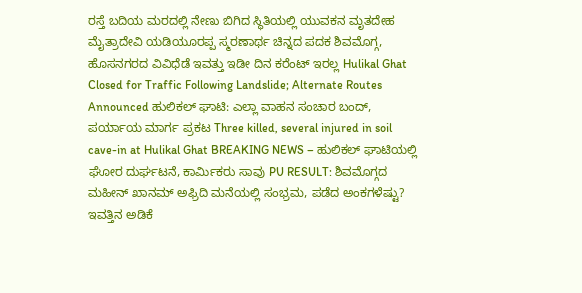ರಸ್ತೆ ಬದಿಯ ಮರದಲ್ಲಿ ನೇಣು ಬಿಗಿದ ಸ್ಥಿತಿಯಲ್ಲಿ ಯುವಕನ ಮೃತದೇಹ ಮೈತ್ರಾದೇವಿ ಯಡಿಯೂರಪ್ಪ ಸ್ಮರಣಾರ್ಥ ಚಿನ್ನದ ಪದಕ ಶಿವಮೊಗ್ಗ, ಹೊಸನಗರದ ವಿವಿಧೆಡೆ ಇವತ್ತು ಇಡೀ ದಿನ ಕರೆಂಟ್ ಇರಲ್ಲ Hulikal Ghat Closed for Traffic Following Landslide; Alternate Routes Announced ಹುಲಿಕಲ್ ಘಾಟಿ: ಎಲ್ಲಾ ವಾಹನ ಸಂಚಾರ ಬಂದ್, ಪರ್ಯಾಯ ಮಾರ್ಗ ಪ್ರಕಟ Three killed, several injured in soil cave-in at Hulikal Ghat BREAKING NEWS – ಹುಲಿಕಲ್ ಘಾಟಿಯಲ್ಲಿ ಘೋರ ದುರ್ಘಟನೆ, ಕಾರ್ಮಿಕರು ಸಾವು PU RESULT: ಶಿವಮೊಗ್ಗದ ಮಹೀನ್ ಖಾನಮ್ ಅಫ್ರಿದಿ ಮನೆಯಲ್ಲಿ ಸಂಭ್ರಮ, ಪಡೆದ ಅಂಕಗಳೆಷ್ಟು? ಇವತ್ತಿನ ಅಡಿಕೆ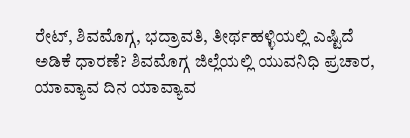ರೇಟ್, ಶಿವಮೊಗ್ಗ, ಭದ್ರಾವತಿ, ತೀರ್ಥಹಳ್ಳಿಯಲ್ಲಿ ಎಷ್ಟಿದೆ ಅಡಿಕೆ ಧಾರಣೆ? ಶಿವಮೊಗ್ಗ ಜಿಲ್ಲೆಯಲ್ಲಿ ಯುವನಿಧಿ ಪ್ರಚಾರ, ಯಾವ್ಯಾವ ದಿನ ಯಾವ್ಯಾವ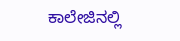ಕಾಲೇಜಿನಲ್ಲಿ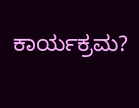ಕಾರ್ಯಕ್ರಮ?